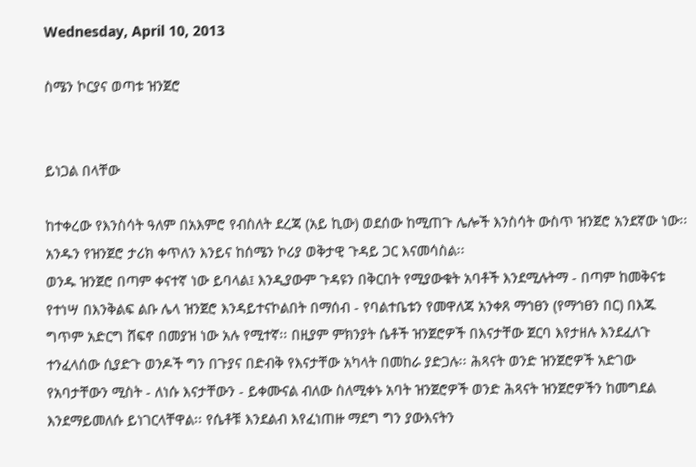Wednesday, April 10, 2013

ስሜን ኮርያና ወጣቱ ዝንጀሮ


ይነጋል በላቸው

ከተቀረው የእንስሳት ዓለም በአእምሮ የብስለት ደረጃ (አይ ኪው) ወደሰው ከሚጠጉ ሌሎች እንስሳት ውስጥ ዝንጀሮ አንደኛው ነው፡፡ አንዱን የዝንጀሮ ታሪክ ቀጥለን እንይና ከሰሜን ኮሪያ ወቅታዊ ጉዳይ ጋር እናመሳስል፡፡
ወንዱ ዝንጀሮ በጣም ቀናተኛ ነው ይባላል፤ እንዲያውም ጉዳዩን በቅርበት የሚያውቁት አባቶች እንደሚሉትማ - በጣም ከመቅናቱ የተነሣ በእንቅልፍ ልቡ ሌላ ዝንጀሮ እንዳይተናኮልበት በማሰብ - የባልተቤቱን የመዋለጃ አንቀጸ ማኅፀን (የማኅፀን በር) በእጁ ግጥም አድርግ ሸፍኖ በመያዝ ነው አሉ የሚተኛ፡፡ በዚያም ምክንያት ሴቶች ዝንጀሮዎች በእናታቸው ጀርባ እየታዘሉ እንደፈለጉ ተንፈላሰው ሲያድጉ ወንዶች ግን በጉያና በድብቅ የእናታቸው አካላት በመከራ ያድጋሉ፡፡ ሕጻናት ወንድ ዝንጀሮዎች አድገው የአባታቸውን ሚስት - ለነሱ እናታቸውን - ይቀሙናል ብለው ስለሚቀኑ አባት ዝንጀሮዎች ወንድ ሕጻናት ዝንጀሮዎችን ከመግደል እንደማይመለሱ ይነገርላቸዋል፡፡ የሴቶቹ እንደልብ እየፈነጠዙ ማደግ ግን ያውእናትን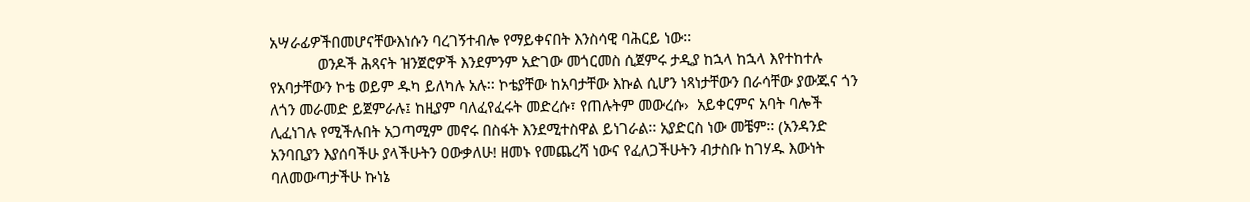አሣራፊዎችበመሆናቸውእነሱን ባረገኝተብሎ የማይቀናበት እንስሳዊ ባሕርይ ነው፡፡
            ወንዶች ሕጻናት ዝንጀሮዎች እንደምንም አድገው መጎርመስ ሲጀምሩ ታዲያ ከኋላ ከኋላ እየተከተሉ የአባታቸውን ኮቴ ወይም ዱካ ይለካሉ አሉ፡፡ ኮቴያቸው ከአባታቸው እኩል ሲሆን ነጻነታቸውን በራሳቸው ያውጁና ጎን ለጎን መራመድ ይጀምራሉ፤ ከዚያም ባለፈየፈሩት መድረሱ፣ የጠሉትም መውረሱ›  አይቀርምና አባት ባሎች ሊፈነገሉ የሚችሉበት አጋጣሚም መኖሩ በስፋት እንደሚተስዋል ይነገራል፡፡ አያድርስ ነው መቼም፡፡ (አንዳንድ አንባቢያን እያሰባችሁ ያላችሁትን ዐውቃለሁ! ዘመኑ የመጨረሻ ነውና የፈለጋችሁትን ብታስቡ ከገሃዱ እውነት ባለመውጣታችሁ ኩነኔ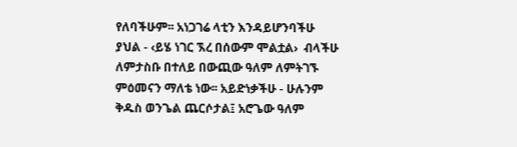የለባችሁም፡፡ አነጋገሬ ላቲን እንዳይሆንባችሁ ያህል - ‹ይሄ ነገር ኧረ በሰውም ሞልቷል›  ብላችሁ ለምታስቡ በተለይ በውጪው ዓለም ለምትገኙ ምዕመናን ማለቴ ነው፡፡ አይድነቃችሁ - ሁሉንም ቅዱስ ወንጌል ጨርሶታል፤ አሮጌው ዓለም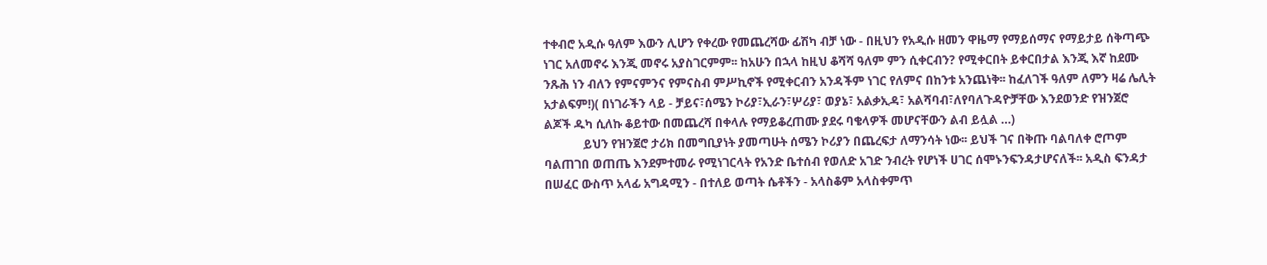ተቀብሮ አዲሱ ዓለም እውን ሊሆን የቀረው የመጨረሻው ፊሽካ ብቻ ነው - በዚህን የአዲሱ ዘመን ዋዜማ የማይሰማና የማይታይ ሰቅጣጭ ነገር አለመኖሩ እንጂ መኖሩ አያስገርምም፡፡ ከአሁን በኋላ ከዚህ ቆሻሻ ዓለም ምን ሲቀርብን? የሚቀርበት ይቀርበታል እንጂ እኛ ከደሙ ንጹሕ ነን ብለን የምናምንና የምናስብ ምሥኪኖች የሚቀርብን አንዳችም ነገር የለምና በከንቱ አንጨነቅ፡፡ ከፈለገች ዓለም ለምን ዛሬ ሌሊት አታልፍም!)( በነገራችን ላይ - ቻይና፣ሰሜን ኮሪያ፣ኢራን፣ሦሪያ፣ ወያኔ፣ አልቃኢዳ፣ አልሻባብ፣ለየባለጉዳዮቻቸው እንደወንድ የዝንጀሮ ልጆች ዱካ ሲለኩ ቆይተው በመጨረሻ በቀላሉ የማይቆረጠሙ ያደሩ ባቄላዎች መሆናቸውን ልብ ይሏል …)
             ይህን የዝንጀሮ ታሪክ በመግቢያነት ያመጣሁት ሰሜን ኮሪያን በጨረፍታ ለማንሳት ነው፡፡ ይህች ገና በቅጡ ባልባለቀ ሮጦም ባልጠገበ ወጠጤ እንደምተመራ የሚነገርላት የአንድ ቤተሰብ የወለድ አገድ ንብረት የሆነች ሀገር ሰሞኑንፍንዳታሆናለች፡፡ አዲስ ፍንዳታ በሠፈር ውስጥ አላፊ አግዳሚን - በተለይ ወጣት ሴቶችን - አላስቆም አላስቀምጥ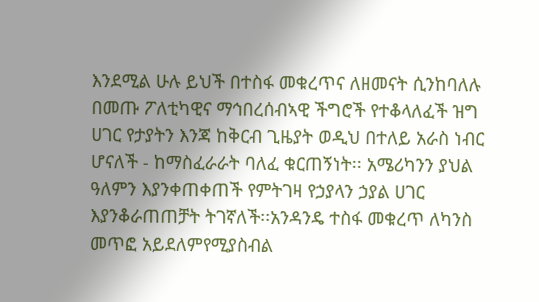እንደሚል ሁሉ ይህች በተስፋ መቁረጥና ለዘመናት ሲንከባለሉ በመጡ ፖለቲካዊና ማኅበረሰብኣዊ ችግሮች የተቆላለፈች ዝግ ሀገር የታያትን እንጃ ከቅርብ ጊዜያት ወዲህ በተለይ አራስ ነብር ሆናለች - ከማስፈራራት ባለፈ ቁርጠኝነት፡፡ አሜሪካንን ያህል ዓለምን እያንቀጠቀጠች የምትገዛ የኃያላን ኃያል ሀገር እያንቆራጠጠቻት ትገኛለች፡፡አንዳንዴ ተስፋ መቁረጥ ለካንስ መጥፎ አይደለምየሚያስብል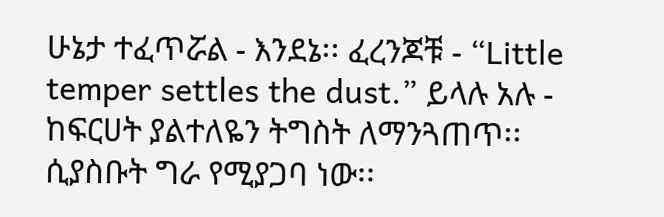ሁኔታ ተፈጥሯል - እንደኔ፡፡ ፈረንጆቹ - “Little temper settles the dust.” ይላሉ አሉ - ከፍርሀት ያልተለዬን ትግስት ለማንጓጠጥ፡፡ ሲያስቡት ግራ የሚያጋባ ነው፡፡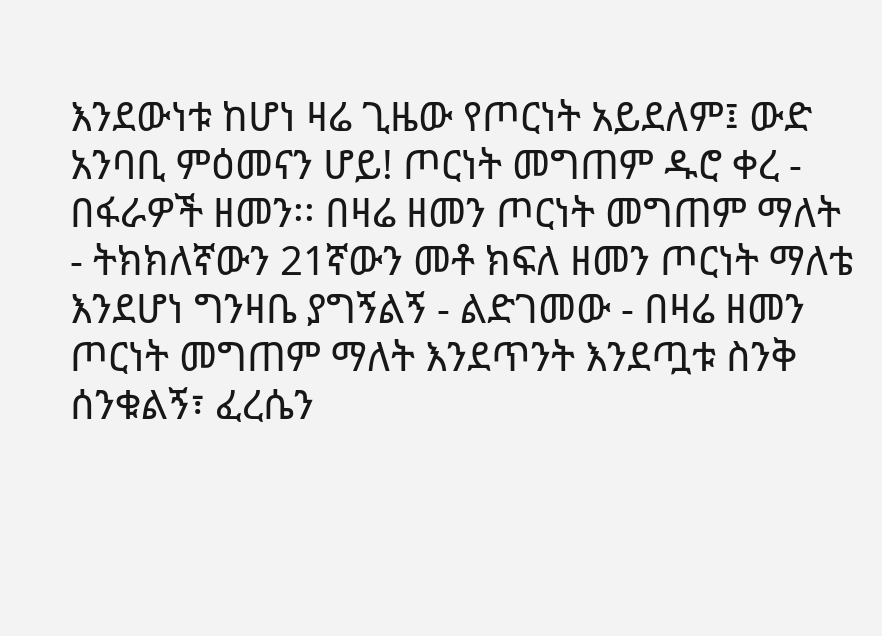እንደውነቱ ከሆነ ዛሬ ጊዜው የጦርነት አይደለም፤ ውድ አንባቢ ምዕመናን ሆይ! ጦርነት መግጠም ዱሮ ቀረ - በፋራዎች ዘመን፡፡ በዛሬ ዘመን ጦርነት መግጠም ማለት - ትክክለኛውን 21ኛውን መቶ ክፍለ ዘመን ጦርነት ማለቴ እንደሆነ ግንዛቤ ያግኝልኝ - ልድገመው - በዛሬ ዘመን ጦርነት መግጠም ማለት እንደጥንት እንደጧቱ ስንቅ ሰንቁልኝ፣ ፈረሴን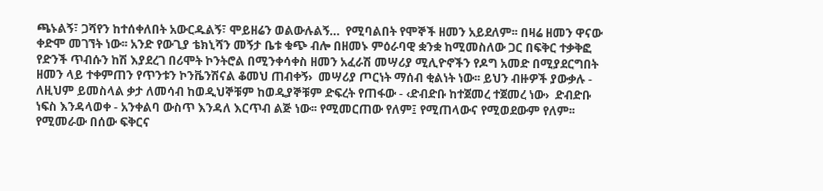ጫኑልኝ፣ ጋሻየን ከተሰቀለበት አውርዱልኝ፣ ሞይዘሬን ወልውሉልኝ…  የሚባልበት የሞኞች ዘመን አይደለም፡፡ በዛሬ ዘመን ዋናው ቀድሞ መገኘት ነው፡፡ አንድ የውጊያ ቴክኒሻን መኝታ ቤቱ ቁጭ ብሎ በዘመኑ ምዕራባዊ ቋንቋ ከሚመስለው ጋር በፍቅር ተቃቅፎ የድንች ጥብሱን ከሽ እያደረገ በሪሞት ኮንትሮል በሚንቀሳቀስ ዘመን አፈራሽ መሣሪያ ሚሊዮኖችን የዶግ አመድ በሚያደርግበት ዘመን ላይ ተቀምጠን የጥንቱን ኮንቬንሽናል ቆመህ ጠብቀኝ›  መሣሪያ ጦርነት ማሰብ ቂልነት ነው፡፡ ይህን ብዙዎች ያውቃሉ - ለዚህም ይመስላል ቃታ ለመሳብ ከወዲህኞቹም ከወዲያኞቹም ድፍረት የጠፋው - ‹ድብድቡ ከተጀመረ ተጀመረ ነው›  ድብድቡ ነፍስ እንዳላወቀ - አንቀልባ ውስጥ እንዳለ እርጥብ ልጅ ነው፡፡ የሚመርጠው የለም፤ የሚጠላውና የሚወደውም የለም፡፡ የሚመራው በሰው ፍቅርና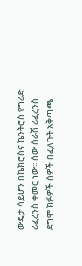ውዴታ ሳይሆን በኬክሮስና ኬንትሮስ የግሪድ ሪፈረንስ ቀመር ነው፡፡ ሰው ሰራሽ ሪፈረንስ ደግሞ ክፉዎች ሰዎች በፈለጉት አቅጣጫ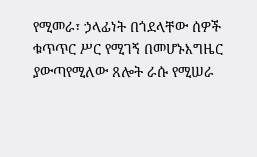የሚመራ፣ ኃላፊነት በጎደላቸው ሰዎች ቁጥጥር ሥር የሚገኝ በመሆኑእግዜር ያውጣየሚለው ጸሎት ራሱ የሚሠራ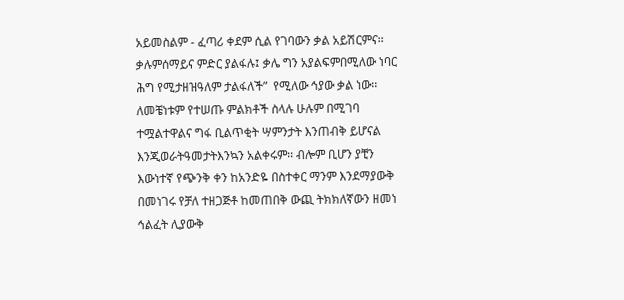አይመስልም - ፈጣሪ ቀደም ሲል የገባውን ቃል አይሽርምና፡፡ ቃሉምሰማይና ምድር ያልፋሉ፤ ቃሌ ግን አያልፍምበሚለው ነባር ሕግ የሚታዘዝዓለም ታልፋለች”  የሚለው ኅያው ቃል ነው፡፡ ለመቼነቱም የተሠጡ ምልክቶች ስላሉ ሁሉም በሚገባ ተሟልተዋልና ግፋ ቢልጥቂት ሣምንታት እንጠብቅ ይሆናል እንጂወራትዓመታትእንኳን አልቀሩም፡፡ ብሎም ቢሆን ያቺን እውነተኛ የጭንቅ ቀን ከአንድዬ በስተቀር ማንም እንደማያውቅ በመነገሩ የቻለ ተዘጋጅቶ ከመጠበቅ ውጪ ትክክለኛውን ዘመነ ኅልፈት ሊያውቅ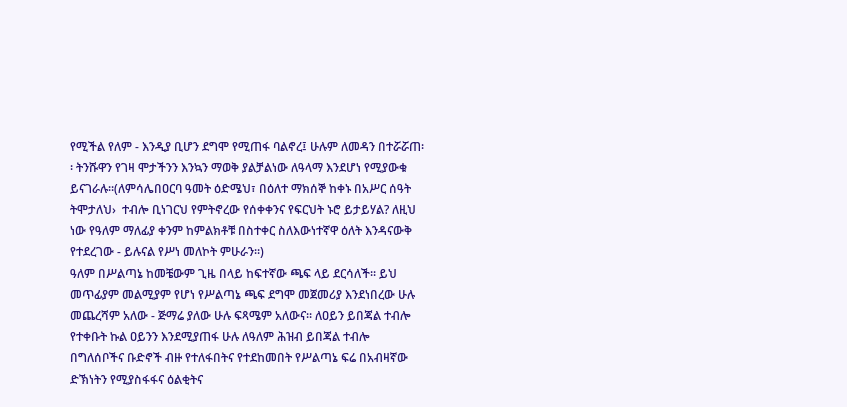የሚችል የለም - እንዲያ ቢሆን ደግሞ የሚጠፋ ባልኖረ፤ ሁሉም ለመዳን በተሯሯጠ፡፡ ትንሹዋን የገዛ ሞታችንን እንኳን ማወቅ ያልቻልነው ለዓላማ እንደሆነ የሚያውቁ ይናገራሉ፡፡(ለምሳሌበዐርባ ዓመት ዕድሜህ፣ በዕለተ ማክሰኞ ከቀኑ በአሥር ሰዓት ትሞታለህ›  ተብሎ ቢነገርህ የምትኖረው የሰቀቀንና የፍርህት ኑሮ ይታይሃል? ለዚህ ነው የዓለም ማለፊያ ቀንም ከምልክቶቹ በስተቀር ስለእውነተኛዋ ዕለት እንዳናውቅ
የተደረገው - ይሉናል የሥነ መለኮት ምሁራን፡፡)
ዓለም በሥልጣኔ ከመቼውም ጊዜ በላይ ከፍተኛው ጫፍ ላይ ደርሳለች፡፡ ይህ መጥፊያም መልሚያም የሆነ የሥልጣኔ ጫፍ ደግሞ መጀመሪያ እንደነበረው ሁሉ መጨረሻም አለው - ጅማሬ ያለው ሁሉ ፍጻሜም አለውና፡፡ ለዐይን ይበጃል ተብሎ የተቀቡት ኩል ዐይንን እንደሚያጠፋ ሁሉ ለዓለም ሕዝብ ይበጃል ተብሎ በግለሰቦችና ቡድኖች ብዙ የተለፋበትና የተደከመበት የሥልጣኔ ፍሬ በአብዛኛው ድኽነትን የሚያስፋፋና ዕልቂትና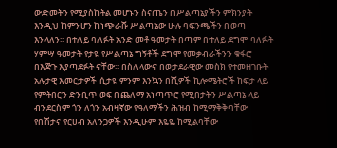ውድመትን የሚያስከትል መሆኑን ስናጤን በሥልጣኔያችን ምክንያት እንዲህ ከምንሆን ከነጭራሹ ሥልጣኔው ሁሉ ባፍንጫችን በወጣ እንላለን፡፡ በተለይ ባለፉት አንድ መቶ ዓመታት በጣም በተለይ ደግሞ ባለፉት ሃምሣ ዓመታት የታዩ የሥልጣኔ ግኝቶች ደግሞ የመቃብራችንን ቁፋሮ በእጅጉ እያጣደፉት ናቸው፡፡ በስለላውና በወታደራዊው መስክ የተመዘገቡት አሉታዊ እመርታዎች ሲታዩ ምንም እንኳን በሺዎች ኪሎሜትሮች ከፍታ ላይ የምትበርን ድንቢጥ ወፍ በጨለማ አነጣጥሮ የሚበታትን ሥልጣኔ ላይ ብንደርስም ጎን ለጎን አብዛኛው የዓለማችን ሕዝብ ከሚማቅቅባቸው የበሽታና የርሀብ አለንጋዎች እንዲሁም እዬዬ ከሚልባቸው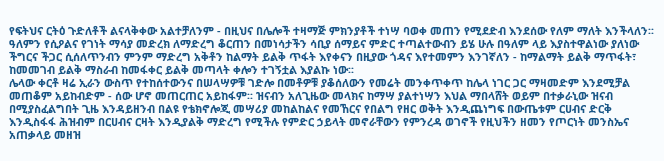የፍትህና ርትዕ ጉድለቶች ልናላቅቀው አልተቻለንም - በዚህና በሌሎች ተዛማጅ ምክንያቶች ተነሣ ባወቀ መጠን የሚደድብ እንደሰው የለም ማለት እንችላለን፡፡ ዓለምን የሲዖልና የገነት ማሳያ መድረክ ለማድረግ ቆርጠን በመነሳታችን ሳቢያ ሰማይና ምድር ተጣልተውብን ይሄ ሁሉ በዓለም ላይ እያስተዋልነው ያለነው ችግርና ችጋር ሲሰለጥንብን ምንም ማድረግ አቅቶን ከልማት ይልቅ ጥፋት እየቀናን በዚያው ጎዳና እየተመምን እንገኛለን - ከማልማት ይልቅ ማጥፋት፣ ከመመገብ ይልቅ ማስራብ ከመፋቀር ይልቅ መጣላት ቀሎን ተገኝቷል እያልኩ ነው፡፡
ሌላው ቀርቶ ዛሬ ኢራን ውስጥ የተከሰተውንና በሠላሣዎቹ ገድሎ በመቶዎቹ ያቆሰለውን የመሬት መንቀጥቀጥ ከሌላ ነገር ጋር ማዛመድም እንደሚቻል መጠቆም አይከብድም - ሰው ሆኖ መጠርጠር አይከፋም፡፡ ዝናብን አለጊዜው መላክና ከማሣ ያልተነሣን እህል ማበላሸት ወይም በተቃራኒው ዝናብ በሚያስፈልግበት ጊዜ እንዳይዘንብ በልዩ የቴክኖሎጂ መሣሪያ መከልከልና የመኸርና የበልግ የዘር ወቅት እንዲጨነግፍ በውጤቱም ርሀብና ድርቅ እንዲስፋፋ ሕዝብም በርሀብና ርዛት እንዲያልቅ ማድረግ የሚችሉ የምድር ኃይላት መኖራቸውን የምንረዳ ወገኖች የዚህችን ዘመን የጦርነት መንስኤና አጠቃላይ መዘዝ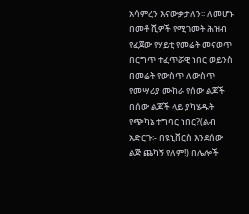አሳምረን እናውቃታለን፡፡ ለመሆኑ በመቶ ሺዎች የሚገመት ሕዝብ የፈጀው የሃይቲ የመሬት መናወጥ በርግጥ ተፈጥሯዊ ነበር ወይንስ በመሬት የውስጥ ለውስጥ የመሣሪያ ሙከራ የሰው ልጆች በሰው ልጆች ላይ ያካሄዱት የጭካኔ ተግባር ነበር?(ልብ አድርጉ፡- በዩኒቨርስ እንደሰው ልጅ ጨካኝ የለም!) በሌሎች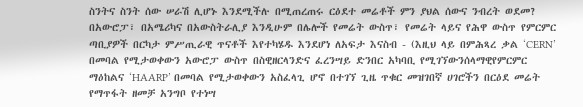ስንትና ስንት ሰው ሠራሽ ሊሆኑ እንደሚችሉ በሚጠረጠሩ ርዕደተ መሬቶች ምን ያህል ሰውና ንብረት ወደመ? በአውሮፓ፣ በአሜሪካና በአውስትራሊያ እንዲሁም በሌሎች የመሬት ውስጥ፣ የመሬት ላይና የሕዋ ውስጥ የምርምር ጣቢያዎች በርካታ ምሥጢራዊ ጥናቶች እየተካሄዱ እንደሆነ ለአፍታ እናስብ - (እዚህ ላይ በምሕጻረ ቃል ‘CERN’ በመባል የሚታወቀውን አውሮፓ ውስጥ በስዊዘርላንድና ፈረንሣይ ድንበር አካባቢ የሚገኘውንሰላማዊየምርምር ማዕከልና ‘HAARP’ በመባል የሚታወቀውን አስፈላጊ ሆኖ በተገኘ ጊዜ ጥቁር መዝገበኛ ሀገሮችን በርዕደ መሬት የማጥፋት ዘመቻ አንግቦ የተነሣ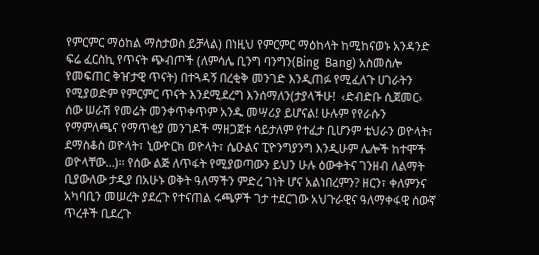የምርምር ማዕከል ማስታወስ ይቻላል) በነዚህ የምርምር ማዕከላት ከሚከናወኑ አንዳንድ ፍሬ ፈርስኪ የጥናት ጭብጦች (ለምሳሌ ቢንግ ባንግን(Bing  Bang) አስመስሎ የመፍጠር ቅዠታዊ ጥናት) በተጓዳኝ በረቂቅ መንገድ እንዲጠፉ የሚፈለጉ ሀገራትን የሚያወድም የምርምር ጥናት እንደሚደረግ እንሰማለን(ታያላችሁ!  ‹ድብድቡ ሲጀመር›  ሰው ሠራሽ የመሬት መንቀጥቀጥም አንዱ መሣሪያ ይሆናል! ሁሉም የየራሱን የማምለጫና የማጥቂያ መንገዶች ማዘጋጀቱ ሳይታለም የተፈታ ቢሆንም ቴህራን ወዮላት፣ ደማስቆስ ወዮላት፣ ኒውዮርክ ወዮላት፣ ሴዑልና ፒዮንግያንግ እንዲሁም ሌሎች ከተሞች ወዮላቸው…)፡፡ የሰው ልጅ ለጥፋት የሚያወጣውን ይህን ሁሉ ዕውቀትና ገንዘብ ለልማት ቢያውለው ታዲያ በአሁኑ ወቅት ዓለማችን ምድረ ገነት ሆና አልነበረምን? ዘርን፣ ቀለምንና አካባቢን መሠረት ያደረጉ የተናጠል ሩጫዎች ገታ ተደርገው አህጉራዊና ዓለማቀፋዊ ሰውኛ ጥረቶች ቢደረጉ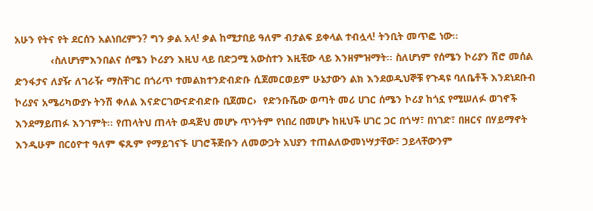አሁን የትና የት ደርሰን አልነበረምን? ግን ቃል አላ! ቃል ከሚታበይ ዓለም ብታልፍ ይቀላል ተብሏላ! ትንቢት መጥፎ ነው፡፡
            ‹ስለሆነምእንበልና ሰሜን ኮሪያን እዚህ ላይ በድጋሚ አውስተን እዚቺው ላይ እንዘምዝማት፡፡ ስለሆነም የሰሜን ኮሪያን ሽሮ መሰል ድንፋታና ለያዥ ለገራዥ ማስቸገር በጎሪጥ ተመልክተንድብድቡ ሲጀመርወይም ሁኔታውን ልክ እንደወዲህኞቹ የጉዳዩ ባለቤቶች እንደነደቡብ ኮሪያና አሜሪካውያኑ ትንሽ ቀለል እናድርገውናድብድቡ ቢጀመር›  የድንቡሼው ወጣት መሪ ሀገር ሰሜን ኮሪያ ከጎኗ የሚሠለፉ ወገኖች እንደማይጠፉ እንገምት፡፡ የጠላትህ ጠላት ወዳጅህ መሆኑ ጥንትም የነበረ በመሆኑ ከዚህች ሀገር ጋር በጎሣ፣ በነገድ፣ በዘርና በሃይማኖት እንዲሁም በርዕዮተ ዓለም ፍጹም የማይገናኙ ሀገሮችጅቡን ለመውጋት አህያን ተጠልለውመነሣታቸው፣ ኃይላቸውንም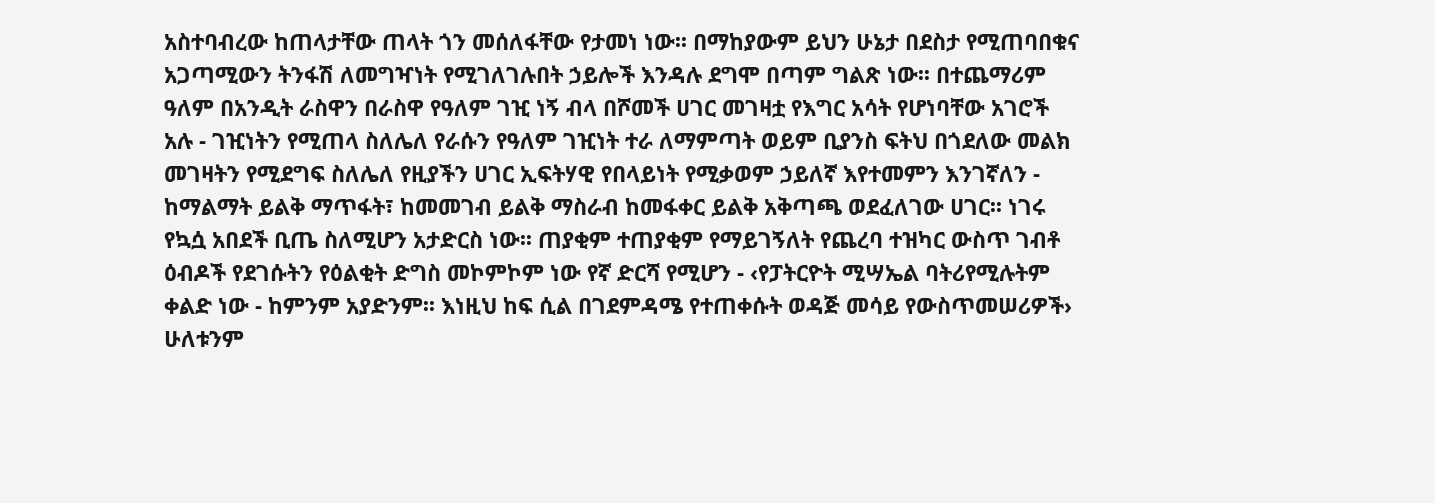አስተባብረው ከጠላታቸው ጠላት ጎን መሰለፋቸው የታመነ ነው፡፡ በማከያውም ይህን ሁኔታ በደስታ የሚጠባበቁና አጋጣሚውን ትንፋሽ ለመግዣነት የሚገለገሉበት ኃይሎች እንዳሉ ደግሞ በጣም ግልጽ ነው፡፡ በተጨማሪም ዓለም በአንዲት ራስዋን በራስዋ የዓለም ገዢ ነኝ ብላ በሾመች ሀገር መገዛቷ የእግር አሳት የሆነባቸው አገሮች አሉ - ገዢነትን የሚጠላ ስለሌለ የራሱን የዓለም ገዢነት ተራ ለማምጣት ወይም ቢያንስ ፍትህ በጎደለው መልክ መገዛትን የሚደግፍ ስለሌለ የዚያችን ሀገር ኢፍትሃዊ የበላይነት የሚቃወም ኃይለኛ እየተመምን እንገኛለን - ከማልማት ይልቅ ማጥፋት፣ ከመመገብ ይልቅ ማስራብ ከመፋቀር ይልቅ አቅጣጫ ወደፈለገው ሀገር፡፡ ነገሩ የኳሷ አበደች ቢጤ ስለሚሆን አታድርስ ነው፡፡ ጠያቂም ተጠያቂም የማይገኝለት የጨረባ ተዝካር ውስጥ ገብቶ ዕብዶች የደገሱትን የዕልቂት ድግስ መኮምኮም ነው የኛ ድርሻ የሚሆን - ‹የፓትርዮት ሚሣኤል ባትሪየሚሉትም ቀልድ ነው - ከምንም አያድንም፡፡ እነዚህ ከፍ ሲል በገደምዳሜ የተጠቀሱት ወዳጅ መሳይ የውስጥመሠሪዎች›  ሁለቱንም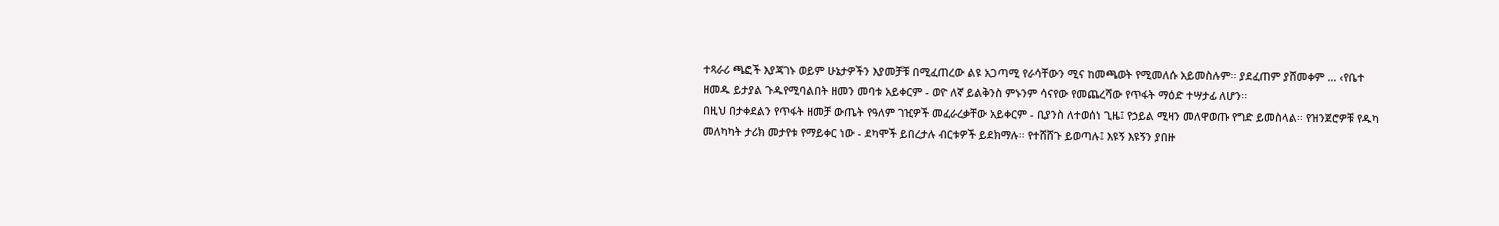ተጻራሪ ጫፎች እያጃገኑ ወይም ሁኔታዎችን እያመቻቹ በሚፈጠረው ልዩ አጋጣሚ የራሳቸውን ሚና ከመጫወት የሚመለሱ አይመስሉም፡፡ ያደፈጠም ያሸመቀም … ‹የቤተ ዘመዱ ይታያል ጉዱየሚባልበት ዘመን መባቱ አይቀርም - ወዮ ለኛ ይልቅንስ ምኑንም ሳናየው የመጨረሻው የጥፋት ማዕድ ተሣታፊ ለሆን፡፡
በዚህ በታቀደልን የጥፋት ዘመቻ ውጤት የዓለም ገዢዎች መፈራረቃቸው አይቀርም - ቢያንስ ለተወሰነ ጊዜ፤ የኃይል ሚዛን መለዋወጡ የግድ ይመስላል፡፡ የዝንጀሮዎቹ የዱካ መለካካት ታሪክ መታየቱ የማይቀር ነው - ደካሞች ይበረታሉ ብርቱዎች ይደክማሉ፡፡ የተሸሸጉ ይወጣሉ፤ እዩኝ እዩኝን ያበዙ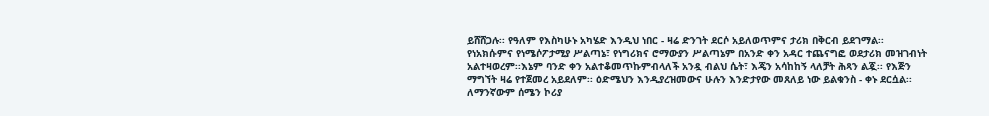ይሸሸጋሉ፡፡ የዓለም የእስካሁኑ አካሄድ እንዲህ ነበር - ዛሬ ድንገት ደርሶ አይለወጥምና ታሪክ በቅርብ ይደገማል፡፡ የነአክሱምና የነሜሶፖታሚያ ሥልጣኔ፣ የነግሪክና ሮማውያን ሥልጣኔም በአንድ ቀን አዳር ተጨናግፎ ወደታሪክ መዝገብነት አልተዛወረም፡፡እኔም ባንድ ቀን አልተቆመጥኩምብላለች አንዷ ብልህ ሴት፣ እጄን አሳከከኝ ላለቻት ሕጻን ልጇ፡፡ የእጅን ማግኘት ዛሬ የተጀመረ አይደለም፡፡ ዕድሜህን እንዲያረዝመውና ሁሉን እንድታየው መጸለይ ነው ይልቁንስ - ቀኑ ደርሷል፡፡
ለማንኛውም ሰሜን ኮሪያ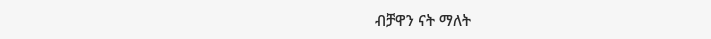ብቻዋን ናት ማለት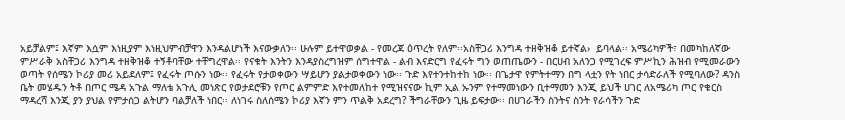አይቻልም፤ እኛም እሷም እነዚያም እነዚህምብቻዋን እንዳልሆነች እናውቃለን፡፡ ሁሉም ይተዋወቃል - የመረጃ ዕጥረት የለም፡፡አስቸጋሪ እንግዳ ተዘቅዝቆ ይተኛል›  ይባላል፡፡ አሜሪካዎች፣ በመካከለኛው ምሥራቅ አስቸጋሪ እንግዳ ተዘቅዝቆ ተኝቶባቸው ተቸግረዋል፡፡ የናቁት እንትን እንዳያስረግዝም ሰግተዋል - ልብ እናድርግ የፈሩት ግን ወጠጤውን - በርሀብ አለንጋ የሚገረፍ ምሥኪን ሕዝብ የሚመራውን ወጣት የሰሜን ኮሪያ መሪ አይደለም፤ የፈሩት ጦሱን ነው፡፡ የፈሩት የታወቀውን ሣይሆን ያልታወቀውን ነው፡፡ ጉድ እየተንተከተከ ነው፡፡ በጌታዋ የምትተማን በግ ላቷን የት ነበር ታሳድራለች የሚባለው? ዳንስ ቤት መሄዱን ትቶ በጦር ሜዳ አጉል ማለቴ አጉሊ መነጽር የወታደሮቹን የጦር ልምምድ እየተመለከተ የሚዝናናው ኪም ኢል ኡንም የተማመነውን ቢተማመን እንጂ ይህች ሀገር ለአሜሪካ ጦር የቁርስ ማዳረሻ እንጂ ያን ያህል የምታሰጋ ልትሆን ባልቻለች ነበር፡፡ ለነገሩ ስለሰሜን ኮሪያ እኛን ምን ጥልቅ አደረግ? ችግራቸውን ጊዜ ይፍታው፡፡ በሀገራችን ስንትና ስንት የራሳችን ጉድ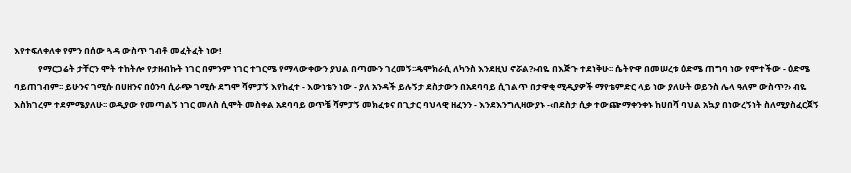እየተፍለቀለቀ የምን በሰው ጓዳ ውስጥ ገብቶ መፈትፈት ነው!
            የማርጋሬት ታቸርን ሞት ተከትሎ የታዘብኩት ነገር በምንም ነገር ተገርሜ የማላውቀውን ያህል በጣሙን ገረመኝ፡፡ዴሞክራሲ ለካንስ እንደዚህ ኖሯል?›ብዬ በእጅጉ ተደነቅሁ፡፡ ሴትዮዋ በመሠረቱ ዕድሜ ጠግባ ነው የሞተችው - ዕድሜ ባይጠገብም፡፡ ይሁንና ገሚሱ በሀዘንና በዕንባ ሲራጭ ገሚሱ ደግሞ ሻምፓኝ እየከፈተ - እውነቴን ነው - ያለ አንዳች ይሉኝታ ደስታውን በአደባባይ ሲገልጥ በታዋቂ ሚዲያዎች ማየቴምድር ላይ ነው ያለሁት ወይንስ ሌላ ዓለም ውስጥ?› ብዬ እስክገረም ተደምሜያለሁ፡፡ ወዲያው የመጣልኝ ነገር መለስ ሲሞት መስቀል አደባባይ ወጥቼ ሻምፓኝ መክፈቱና በጊታር ባህላዊ ዘፈንን - እንደእንግሊዛውያኑ -‹በደስታ ሲቃ ተውጬማቀንቀኑ ከሀበሻ ባህል አኳያ በነውረኝነት ስለሚያስፈርጀኝ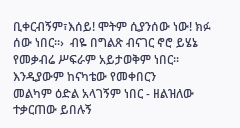ቢቀርብኝም፣እሰይ! ሞትም ሲያንሰው ነው! ክፉ ሰው ነበር፡፡›  ብዬ በግልጽ ብናገር ኖሮ ይሄኔ የመቃብሬ ሥፍራም አይታወቅም ነበር፡፡ እንዲያውም ከናካቴው የመቀበርን
መልካም ዕድል አላገኝም ነበር - ዘልዝለው ተቃርጠው ይበሉኝ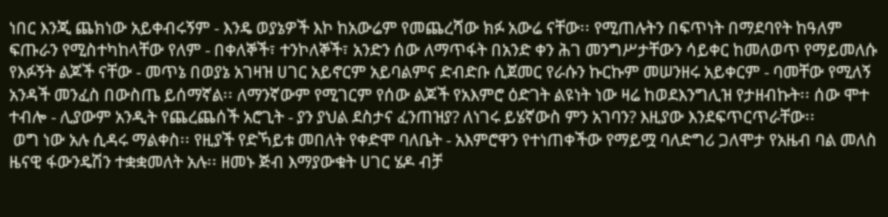ነበር እንጂ ጨክነው አይቀብሩኝም - እንዴ ወያኔዎች እኮ ከአውሬም የመጨረሻው ክፉ አውሬ ናቸው፡፡ የሚጠሉትን በፍጥነት በማደባየት ከዓለም ፍጡራን የሚስተካከላቸው የለም - በቀለኞች፣ ተንኮለኞች፣ አንድን ሰው ለማጥፋት በአንድ ቀን ሕገ መንግሥታቸውን ሳይቀር ከመለወጥ የማይመለሱ የእፉኝት ልጆች ናቸው - መጥኔ በወያኔ አገዛዝ ሀገር አይኖርም አይባልምና ድብድቡ ሲጀመር የራሱን ኩርኩም መሠንዘሩ አይቀርም - ባመቸው የሚለኝ አንዳች መንፈስ በውስጤ ይሰማኛል፡፡ ለማንኛውም የሚገርም የሰው ልጆች የአእምሮ ዕድገት ልዩነት ነው ዛሬ ከወደእንግሊዝ የታዘብኩት፡፡ ሰው ሞተ ተብሎ - ሊያውም አንዲት የጨረጨሰች አሮጊት - ያን ያህል ደስታና ፈንጠዝያ? ለነገሩ ይሄኛውስ ምን አገባን? እዚያው እንደፍጥርጥራቸው፡፡
 ወግ ነው አሉ ሲዳሩ ማልቀስ፡፡ የዚያች የድኻይቱ መበለት የቀድሞ ባለቤት - አእምሮዋን የተነጠቀችው የማይሟ ባለድግሪ ጋለሞታ የአዜብ ባል መለስ ዜናዊ ፋውንዴሽን ተቋቋመለት አሉ፡፡ ዘመኑ ጅብ እማያውቁት ሀገር ሄዶ ብቻ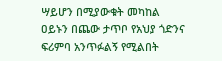ሣይሆን በሚያውቁት መካከል ዐይኑን በጨው ታጥቦ የአህያ ጎድንና ፍሪምባ አንጥፉልኝ የሚልበት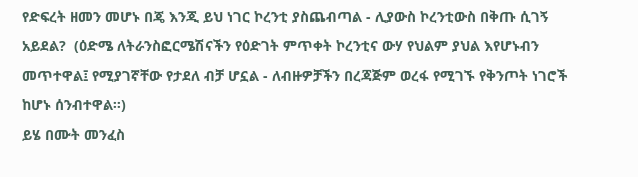የድፍረት ዘመን መሆኑ በጄ እንጂ ይህ ነገር ኮረንቲ ያስጨብጣል - ሊያውስ ኮረንቲውስ በቅጡ ሲገኝ አይደል?  (ዕድሜ ለትራንስፎርሜሽናችን የዕድገት ምጥቀት ኮረንቲና ውሃ የህልም ያህል እየሆኑብን መጥተዋል፤ የሚያገኛቸው የታደለ ብቻ ሆኗል - ለብዙዎቻችን በረጃጅም ወረፋ የሚገኙ የቅንጦት ነገሮች ከሆኑ ሰንብተዋል፡፡)
ይሄ በሙት መንፈስ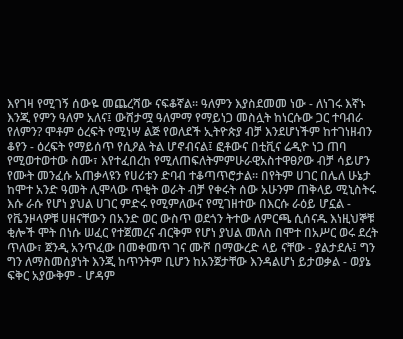እየገዛ የሚገኝ ሰውዬ መጨረሻው ናፍቆኛል፡፡ ዓለምን እያስደመመ ነው - ለነገሩ እኛኑ እንጂ የምን ዓለም አለና፤ ውሸታሟ ዓለምማ የማይነጋ መስሏት ከነርሱው ጋር ተባብራ የለምን? ሞቶም ዕረፍት የሚነሣ ልጅ የወለደች ኢትዮጵያ ብቻ እንደሆነችም ከተገነዘብን ቆየን - ዕረፍት የማይሰጥ የሲዖል ትል ሆኖብናል፤ ፎቶውና በቲቪና ሬዲዮ ነጋ ጠባ የሚወተወተው ስሙ፣ እየተፈበረከ የሚለጠፍለትምምሁራዊአስተዋፀዖው ብቻ ሳይሆን የሙት መንፈሱ አጠቃላዩን የሀሪቱን ድባብ ተቆጣጥሮታል፡፡ በየትም ሀገር በሌለ ሁኔታ ከሞተ አንድ ዓመት ሊሞላው ጥቂት ወራት ብቻ የቀሩት ሰው አሁንም ጠቅላይ ሚኒስትሩ እሱ ራሱ የሆነ ያህል ሀገር ምድሩ የሚምለውና የሚገዘተው በእርሱ ራዕይ ሆኗል - የቬንዞላዎቹ ሀዘናቸውን በአንድ ወር ውስጥ ወደጎን ትተው ለምርጫ ሲሰናዱ እነዚህኞቹ ቂሎች ሞት በነሱ ሠፈር የተጀመረና ብርቅም የሆነ ያህል መለስ በሞተ በአሥር ወሩ ደረት ጥለው፣ ጀንዲ አንጥፈው በመቀመጥ ገና ሙሾ በማውረድ ላይ ናቸው - ያልታደሉ፤ ግን ግን ለማስመሰያነት እንጂ ከጥንትም ቢሆን ከአንጀታቸው እንዳልሆነ ይታወቃል - ወያኔ ፍቅር አያውቅም - ሆዳም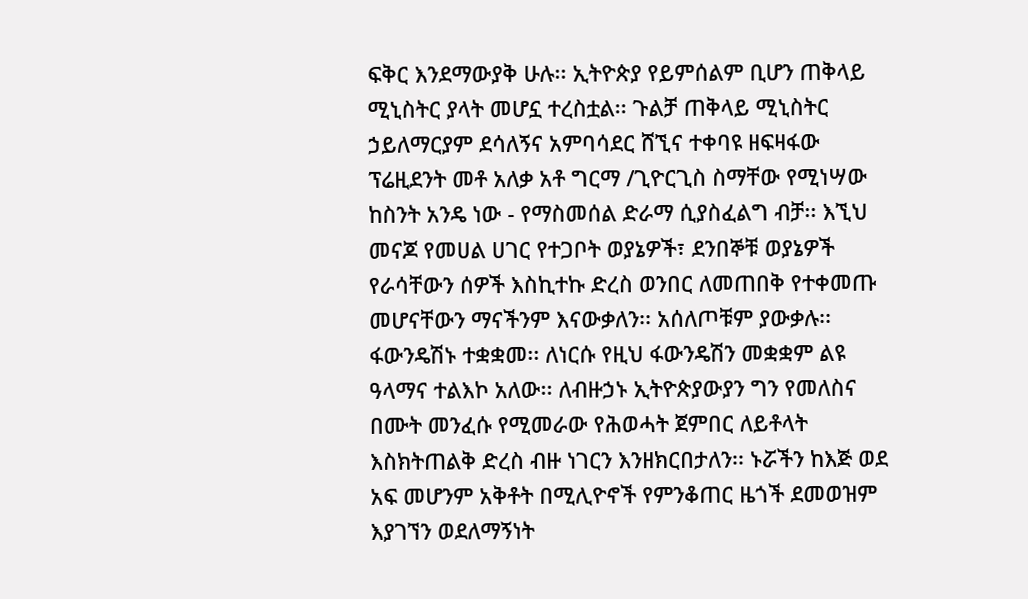ፍቅር እንደማውያቅ ሁሉ፡፡ ኢትዮጵያ የይምሰልም ቢሆን ጠቅላይ ሚኒስትር ያላት መሆኗ ተረስቷል፡፡ ጉልቻ ጠቅላይ ሚኒስትር ኃይለማርያም ደሳለኝና አምባሳደር ሸኚና ተቀባዩ ዘፍዛፋው ፕሬዚደንት መቶ አለቃ አቶ ግርማ /ጊዮርጊስ ስማቸው የሚነሣው ከስንት አንዴ ነው - የማስመሰል ድራማ ሲያስፈልግ ብቻ፡፡ እኚህ መናጆ የመሀል ሀገር የተጋቦት ወያኔዎች፣ ደንበኞቹ ወያኔዎች የራሳቸውን ሰዎች እስኪተኩ ድረስ ወንበር ለመጠበቅ የተቀመጡ መሆናቸውን ማናችንም እናውቃለን፡፡ አሰለጦቹም ያውቃሉ፡፡
ፋውንዴሽኑ ተቋቋመ፡፡ ለነርሱ የዚህ ፋውንዴሽን መቋቋም ልዩ ዓላማና ተልእኮ አለው፡፡ ለብዙኃኑ ኢትዮጵያውያን ግን የመለስና በሙት መንፈሱ የሚመራው የሕወሓት ጀምበር ለይቶላት እስክትጠልቅ ድረስ ብዙ ነገርን እንዘክርበታለን፡፡ ኑሯችን ከእጅ ወደ አፍ መሆንም አቅቶት በሚሊዮኖች የምንቆጠር ዜጎች ደመወዝም እያገኘን ወደለማኝነት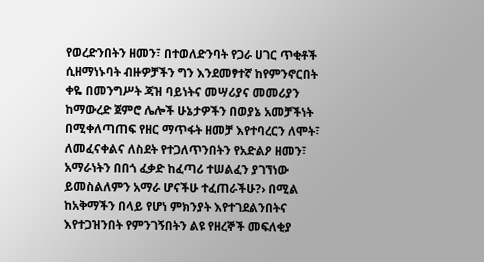የወረድንበትን ዘመን፣ በተወለድንባት የጋራ ሀገር ጥቂቶች ሲዘማነኑባት ብዙዎቻችን ግን እንደመፃተኛ ከየምንኖርበት ቀዬ በመንግሥት ጃዝ ባይነትና መሣሪያና መመሪያን ከማውረድ ጀምሮ ሌሎች ሁኔታዎችን በወያኔ አመቻችነት በሚቀለጣጠፍ የዘር ማጥፋት ዘመቻ እየተባረርን ለሞት፣ ለመፈናቀልና ለስደት የተጋለጥንበትን የአድልዖ ዘመን፣ አማራነትን በበጎ ፈቃድ ከፈጣሪ ተሠልፈን ያገኘነው ይመስልለምን አማራ ሆናችሁ ተፈጠራችሁ?› በሚል ከአቅማችን በላይ የሆነ ምክንያት እየተገደልንበትና እየተጋዝንበት የምንገኝበትን ልዩ የዘረኞች መፍለቂያ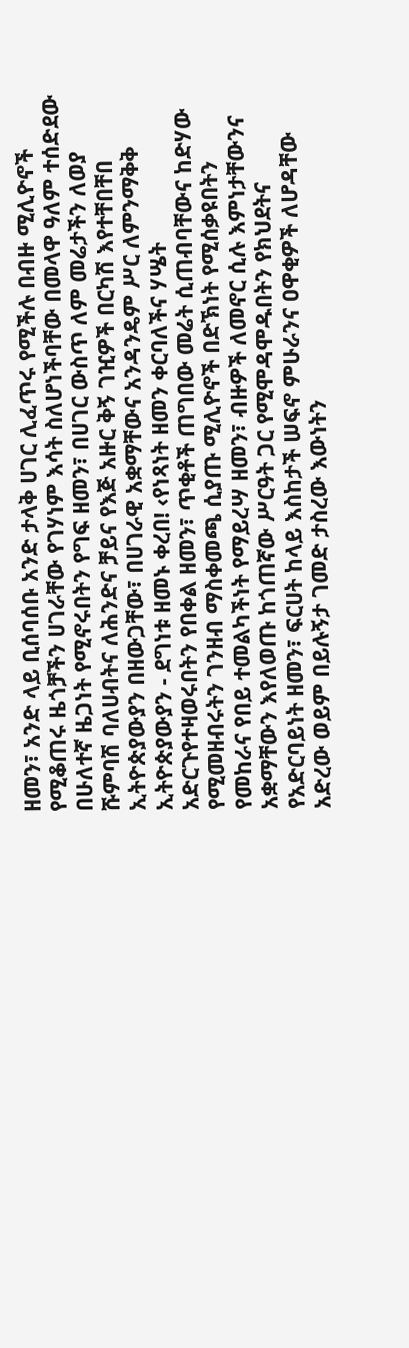ዘመን፣ አንድ ላይ ቢሰባሰቡ አንድ ታላቅ ሀገር ሊፈጥሩ የሚችሉ በብዙ ሚሊዮኖች የሚቆጠሩ ዜጎቻችን ሀገራቸው የገሃነም እሳት ስለሆነችባቸው በመላዋ ዓለም ተሰድደው በሁለተኛ ዜጋነት የሚኖሩበትን የግፍ ዘመን፣ በሀገር ውስጥ ለም መሬታችን ለወያ ሹምባሽ ባለሀብትና ለሕንድና ቻይና የእጅ አዙር ቅኝ ገዢዎች በርካሽ እየተቸበቸበ ኢትዮጵያውያን በዘውጋቸው፣ በሀገራዊ አቋማቸውና አንዳንዴም ሥር ለምንማቅቅ ኢትዮጵያውያን - ደግነቱ ዘመኑ ቀረበ! ‹የነጻነት ዘመን ቀርባለችና ሃሤት አድርጉየተዛወሩበትን የበቀል ዘመን፣ ጥቂቶች ጠግበው መሬት ሲጠብባቸውና ከድሃው የሚመዘብሩትን ገንዘብ ማስቀመጫ ሲያጡ ሚሊዮኖች በድኽነት የሚሰቃዩበትን የመከራና የበይ ተመልካችነት የማይረሣ ዘመን፣ ብዙዎች ለመኖር ሲሉ እምነታቸውንና አቋማቸውን እየለወጡ ከጎጠኛው ሥርዓት ጋር የሚሞዳሞዱበትን የክህደትና የአድርባይነት ዘመን፣ ፍርሀት ከላይ እስከታች ሠፍኖ ምሁራንና ዐዋቂዎች ለሆዳቸው አድረው ወይም በይሉኝታ ገመድ ታስረው እውነትን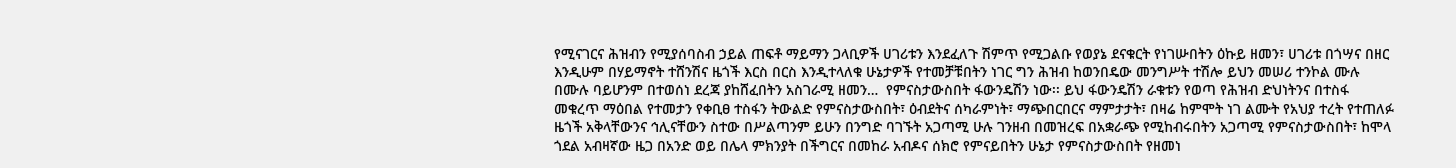የሚናገርና ሕዝብን የሚያሰባስብ ኃይል ጠፍቶ ማይማን ጋላቢዎች ሀገሪቱን እንደፈለጉ ሽምጥ የሚጋልቡ የወያኔ ደናቁርት የነገሡበትን ዕኩይ ዘመን፣ ሀገሪቱ በጎሣና በዘር እንዲሁም በሃይማኖት ተሸንሽና ዜጎች እርስ በርስ እንዲተላለቁ ሁኔታዎች የተመቻቹበትን ነገር ግን ሕዝብ ከወንበዴው መንግሥት ተሽሎ ይህን መሠሪ ተንኮል ሙሉ በሙሉ ባይሆንም በተወሰነ ደረጃ ያከሸፈበትን አስገራሚ ዘመን…  የምናስታውስበት ፋውንዴሽን ነው፡፡ ይህ ፋውንዴሽን ራቁቱን የወጣ የሕዝብ ድህነትንና በተስፋ መቁረጥ ማዕበል የተመታን የቀቢፀ ተስፋን ትውልድ የምናስታውስበት፣ ዕብደትና ሰካራምነት፣ ማጭበርበርና ማምታታት፣ በዛሬ ከምሞት ነገ ልሙት የአህያ ተረት የተጠለፉ ዜጎች አቅላቸውንና ኅሊናቸውን ስተው በሥልጣንም ይሁን በንግድ ባገኙት አጋጣሚ ሁሉ ገንዘብ በመዝረፍ በአቋራጭ የሚከብሩበትን አጋጣሚ የምናስታውስበት፣ ከሞላ ጎደል አብዛኛው ዜጋ በአንድ ወይ በሌላ ምክንያት በችግርና በመከራ አብዶና ሰክሮ የምናይበትን ሁኔታ የምናስታውስበት የዘመነ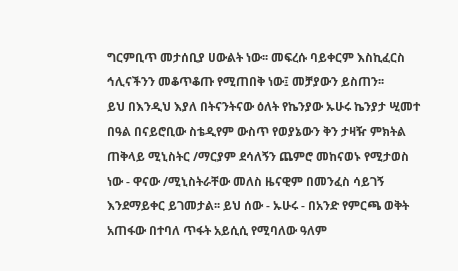ግርምቢጥ መታሰቢያ ሀውልት ነው፡፡ መፍረሱ ባይቀርም እስኪፈርስ ኅሊናችንን መቆጥቆጡ የሚጠበቅ ነው፤ መቻያውን ይስጠን፡፡
ይህ በእንዲህ እያለ በትናንትናው ዕለት የኬንያው ኡሁሩ ኬንያታ ሢመተ በዓል በናይሮቢው ስቴዲየም ውስጥ የወያኔውን ቅን ታዛዥ ምክትል ጠቅላይ ሚኒስትር /ማርያም ደሳለኝን ጨምሮ መከናወኑ የሚታወስ ነው - ዋናው /ሚኒስትራቸው መለስ ዜናዊም በመንፈስ ሳይገኝ እንደማይቀር ይገመታል፡፡ ይህ ሰው - ኡሁሩ - በአንድ የምርጫ ወቅት አጠፋው በተባለ ጥፋት አይሲሲ የሚባለው ዓለም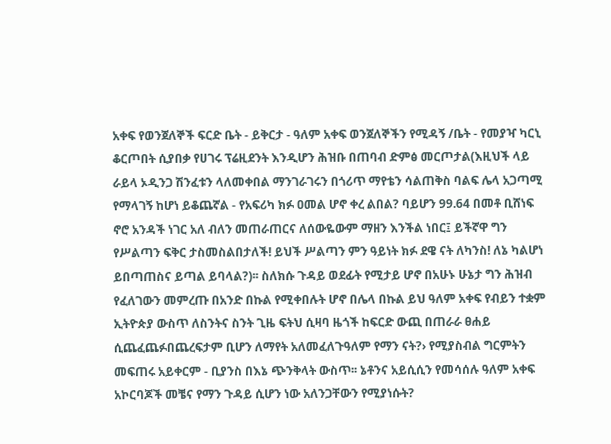አቀፍ የወንጀለኞች ፍርድ ቤት - ይቅርታ - ዓለም አቀፍ ወንጀለኞችን የሚዳኝ /ቤት - የመያዣ ካርኒ ቆርጦበት ሲያበቃ የሀገሩ ፕሬዚደንት እንዲሆን ሕዝቡ በጠባብ ድምፅ መርጦታል(እዚህች ላይ ራይላ ኦዲንጋ ሽንፈቱን ላለመቀበል ማንገራገሩን በጎሪጥ ማየቴን ሳልጠቅስ ባልፍ ሌላ አጋጣሚ የማላገኝ ከሆነ ይቆጨኛል - የአፍሪካ ክፉ ዐመል ሆኖ ቀረ ልበል? ባይሆን 99.64 በመቶ ቢሸነፍ ኖሮ አንዳች ነገር አለ ብለን መጠራጠርና ለሰውዬውም ማዘን እንችል ነበር፤ ይችኛዋ ግን የሥልጣን ፍቅር ታስመስልበታለች! ይህች ሥልጣን ምን ዓይነት ክፉ ደዌ ናት ለካንስ! ለኔ ካልሆነ ይበጣጠስና ይጣል ይባላል?)፡፡ ስለክሱ ጉዳይ ወደፊት የሚታይ ሆኖ በአሁኑ ሁኔታ ግን ሕዝብ የፈለገውን መምረጡ በአንድ በኩል የሚቀበሉት ሆኖ በሌላ በኩል ይህ ዓለም አቀፍ የብይን ተቋም ኢትዮጵያ ውስጥ ለስንትና ስንት ጊዜ ፍትህ ሲዛባ ዜጎች ከፍርድ ውጪ በጠራራ ፀሐይ ሲጨፈጨፉበጨረፍታም ቢሆን ለማየት አለመፈለጉዓለም የማን ናት?› የሚያስብል ግርምትን መፍጠሩ አይቀርም - ቢያንስ በእኔ ጭንቅላት ውስጥ፡፡ ኔቶንና አይሲሲን የመሳሰሉ ዓለም አቀፍ አኮርባጆች መቼና የማን ጉዳይ ሲሆን ነው አለንጋቸውን የሚያነሱት?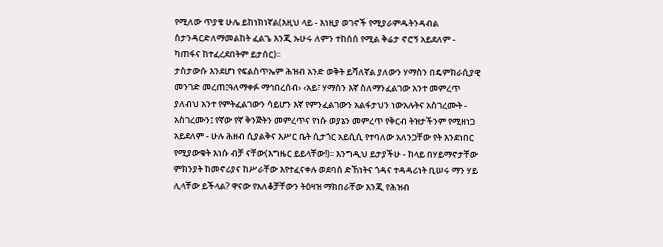የሚለው ጥያቄ ሁሌ ይከነክነኛል(እዚህ ላይ - እነዚያ ወገኖች የሚያራምዱትንዳብል ስታንዳርድለማመልከት ፈልጌ እንጂ ኡሁሩ ለምን ተከሰሰ የሚል ቅሬታ ኖሮኝ አይደለም - ካጠፋና ከተፈረደበትም ይታሰር)፡፡
ታስታውሱ እንደሆነ የፍልስጥኤም ሕዝብ አንድ ወቅት ይሻለኛል ያለውን ሃማስን በዴምክራሲያዊ መንገድ መረጠ፤ዓለማቀፉ ማኅበረሰብ› ‹አይ፣ ሃማስን እኛ ስለማንፈልገው አንተ መምረጥ ያለብህ አንተ የምትፈልገውን ሳይሆን እኛ የምንፈልገውን አልፋታህን ነውአሉትና አስገረሙት - አስገረሙን፤ የኛው የኛ ቅንጅትን መምረጥና የነሱ ወያኔን መምረጥ የቅርብ ትዝታችንም የሚዘነጋ አይደለም - ሁሉ ሕዘብ ሲያልቅና እሥር ቤት ሲታጎር አይሲሲ የተባለው አለንጋቸው የት እንደነበር የሚያውቁት እነሱ ብቻ ናቸው(እግዜር ይይላቸው!)፡፡ እንግዲህ ይታያችሁ - ከላይ በሃይማኖታቸው ምክንያት ከመኖሪያና ከሥራቸው እየተፈናቀሉ ወደባሰ ድኸነትና ጎዳና ተዳዳሪነት ቢሠሩ ማን ሃይ ሊላቸው ይችላል? ዋናው የአለቆቻቸውን ትዕዛዝ ማክበራቸው እንጂ የሕዝብ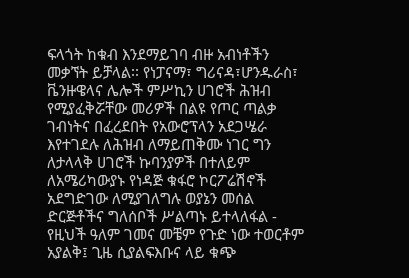ፍላጎት ከቁብ እንደማይገባ ብዙ አብነቶችን መቃኘት ይቻላል፡፡ የነፓናማ፣ ግሪናዳ፣ሆንዱራስ፣ ቬንዙዌላና ሌሎች ምሥኪን ሀገሮች ሕዝብ የሚያፈቅሯቸው መሪዎች በልዩ የጦር ጣልቃ ገብነትና በፈረደበት የአውሮፕላን አደጋሤራ እየተገደሉ ለሕዝብ ለማይጠቅሙ ነገር ግን ለታላላቅ ሀገሮች ኩባንያዎች በተለይም ለአሜሪካውያኑ የነዳጅ ቁፋሮ ኮርፖሬሽኖች አደግድገው ለሚያገለግሉ ወያኔን መሰል ድርጅቶችና ግለሰቦች ሥልጣኑ ይተላለፋል - የዚህች ዓለም ገመና መቼም የጉድ ነው ተወርቶም አያልቅ፤ ጊዜ ሲያልፍእቡና ላይ ቁጭ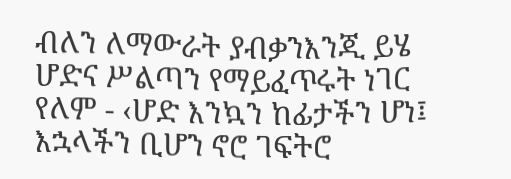ብለን ለማውራት ያብቃንእንጂ ይሄ ሆድና ሥልጣን የማይፈጥሩት ነገር የለም - ‹ሆድ እንኳን ከፊታችን ሆነ፤ እኋላችን ቢሆን ኖሮ ገፍትሮ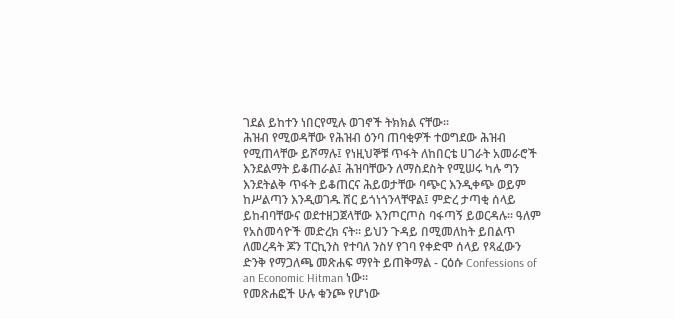ገደል ይከተን ነበርየሚሉ ወገኖች ትክክል ናቸው፡፡
ሕዝብ የሚወዳቸው የሕዝብ ዕንባ ጠባቂዎች ተወግደው ሕዝብ የሚጠላቸው ይሾማሉ፤ የነዚህኞቹ ጥፋት ለከበርቴ ሀገራት አመራሮች እንደልማት ይቆጠራል፤ ሕዝባቸውን ለማስደስት የሚሠሩ ካሉ ግን እንደትልቅ ጥፋት ይቆጠርና ሕይወታቸው ባጭር እንዲቀጭ ወይም ከሥልጣን እንዲወገዱ ሸር ይጎነጎንላቸዋል፤ ምድረ ታጣቂ ሰላይ ይከብባቸውና ወደተዘጋጀላቸው እንጦርጦስ ባፋጣኝ ይወርዳሉ፡፡ ዓለም የአስመሳዮች መድረክ ናት፡፡ ይህን ጉዳይ በሚመለከት ይበልጥ ለመረዳት ጆን ፐርኪንስ የተባለ ንስሃ የገባ የቀድሞ ሰላይ የጻፈውን ድንቅ የማጋለጫ መጽሐፍ ማየት ይጠቅማል - ርዕሱ Confessions of an Economic Hitman ነው፡፡
የመጽሐፎች ሁሉ ቁንጮ የሆነው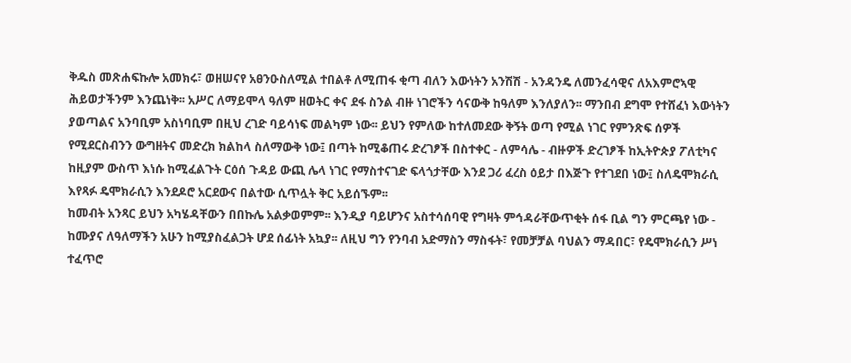ቅዱስ መጽሐፍኩሎ አመክሩ፣ ወዘሠናየ አፀንዑስለሚል ተበልቶ ለሚጠፋ ቂጣ ብለን እውነትን አንሽሽ - አንዳንዴ ለመንፈሳዊና ለአእምሮኣዊ ሕይወታችንም እንጨነቅ፡፡ አሥር ለማይሞላ ዓለም ዘወትር ቀና ደፋ ስንል ብዙ ነገሮችን ሳናውቅ ከዓለም እንለያለን፡፡ ማንበብ ደግሞ የተሸፈነ እውነትን ያወጣልና አንባቢም አስነባቢም በዚህ ረገድ ባይሳነፍ መልካም ነው፡፡ ይህን የምለው ከተለመደው ቅኝት ወጣ የሚል ነገር የምንጽፍ ሰዎች የሚደርስብንን ውግዘትና መድረክ ክልከላ ስለማውቅ ነው፤ በጣት ከሚቆጠሩ ድረገፆች በስተቀር - ለምሳሌ - ብዙዎች ድረገፆች ከኢትዮጵያ ፖለቲካና ከዚያም ውስጥ እነሱ ከሚፈልጉት ርዕሰ ጉዳይ ውጪ ሌላ ነገር የማስተናገድ ፍላጎታቸው እንደ ጋሪ ፈረስ ዕይታ በእጅጉ የተገደበ ነው፤ ስለዴሞክራሲ እየጻፉ ዴሞክራሲን እንደዶሮ አርደውና በልተው ሲጥሏት ቅር አይሰኙም፡፡
ከመብት አንጻር ይህን አካሄዳቸውን በበኩሌ አልቃወምም፡፡ እንዲያ ባይሆንና አስተሳሰባዊ የግዛት ምኅዳራቸውጥቂት ሰፋ ቢል ግን ምርጫየ ነው - ከሙያና ለዓለማችን አሁን ከሚያስፈልጋት ሆደ ሰፊነት አኳያ፡፡ ለዚህ ግን የንባብ አድማስን ማስፋት፣ የመቻቻል ባህልን ማዳበር፣ የዴሞክራሲን ሥነ ተፈጥሮ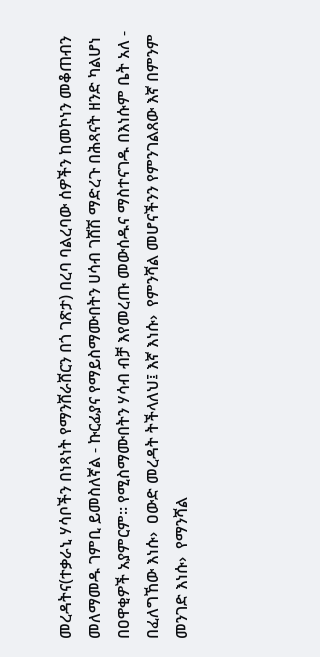መረዳትና(ተቃራኒ ሃሳቦችን በነጻነት የማንሸራሸርን በጎ ገጽታ) በረባ ባልረባው ሰዎችን ከመኮነን መቆጠብን መለማመዱ ገምቢ ይመስለኛል - ኩርፊያና የማይስማሙበትን ሀሳብ ገሸሽ ማድረጉ በሕጻናት ዘንድ ካልሆነ በዐዋቂዎች አያምርም፡፡ የሚስማሙበትን ሃሳብ ብቻ እየመረጡ መውሰዱና ማስተናገዱ በእነሱም ቤት አለ - በፈለግኸው እነሱ›  ዐውድ መረዳት ትችላለህ፤ እኛ እነሱ›  የምንሻል መሆናችንን የምንገልጸው እኛ በምንም መንገድ እነሱ›  የማንሻል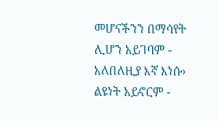መሆናችንን በማሳየት ሊሆን አይገባም - አለበለዚያ እኛ እነሱ›  ልዩነት አይኖርም -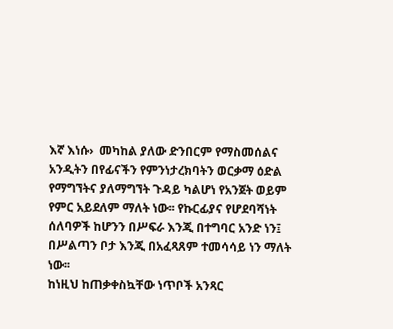እኛ እነሱ›  መካከል ያለው ድንበርም የማስመሰልና አንዲትን በየፊናችን የምንነታረክባትን ወርቃማ ዕድል የማግኘትና ያለማግኘት ጉዳይ ካልሆነ የአንጀት ወይም የምር አይደለም ማለት ነው፡፡ የኩርፊያና የሆደባሻነት ሰለባዎች ከሆንን በሥፍራ እንጂ በተግባር አንድ ነን፤ በሥልጣን ቦታ እንጂ በአፈጻጸም ተመሳሳይ ነን ማለት ነው፡፡
ከነዚህ ከጠቃቀስኳቸው ነጥቦች አንጻር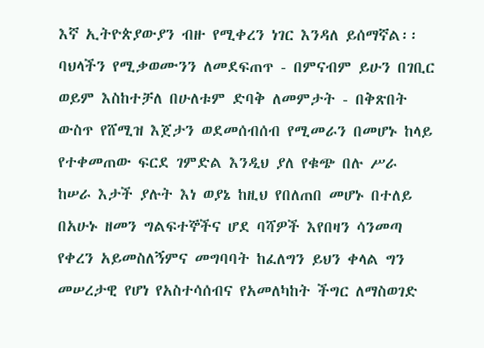እኛ ኢትዮጵያውያን ብዙ የሚቀረን ነገር እንዳለ ይሰማኛል፡፡ ባህላችን የሚቃወሙንን ለመደፍጠጥ - በምናብም ይሁን በገቢር ወይም እስከተቻለ በሁለቱም ድባቅ ለመምታት - በቅጽበት ውስጥ የሸሚዝ እጀታን ወደመሰብሰብ የሚመራን በመሆኑ ከላይ የተቀመጠው ፍርደ ገምድል እንዲህ ያለ የቁጭ በሉ ሥራ ከሠራ እታች ያሉት እነ ወያኔ ከዚህ የበለጠበ መሆኑ በተለይ በአሁኑ ዘመን ግልፍተኞችና ሆደ ባሻዎች እየበዛን ሳንመጣ የቀረን አይመስለኝምና መግባባት ከፈለግን ይህን ቀላል ግን መሠረታዊ የሆነ የአስተሳሰብና የአመለካከት ችግር ለማስወገድ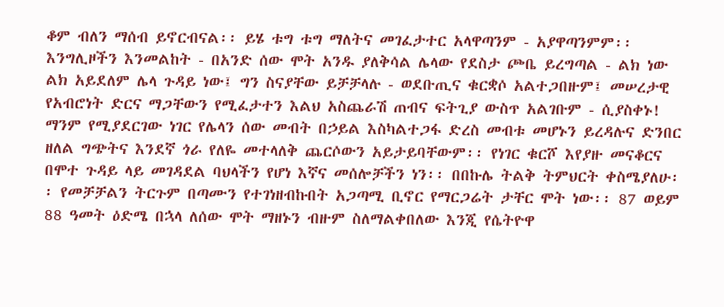ቆም ብለን ማሰብ ይኖርብናል፡፡ ይሄ ቱግ ቱግ ማለትና መገፈታተር አላዋጣንም - አያዋጣንምም፡፡ እንግሊዞችን እንመልከት - በአንድ ሰው ሞት አንዱ ያለቅሳል ሌላው የደስታ ጮቤ ይረግጣል - ልክ ነው ልክ አይደለም ሌላ ጉዳይ ነው፤ ግን ስናያቸው ይቻቻላሉ - ወደቡጢና ቁርቋሶ አልተጋበዙም፤ መሠረታዊ የአብሮነት ድርና ማጋቸውን የሚፈታተን እልህ አስጨራሽ ጠብና ፍትጊያ ውስጥ አልገቡም - ሲያስቀኑ! ማንም የሚያደርገው ነገር የሌላን ሰው መብት በኃይል እስካልተጋፋ ድረስ መብቱ መሆኑን ይረዳሉና ድንበር ዘለል ግጭትና እንደኛ ጎራ የለዬ መተላለቅ ጨርሶውን አይታይባቸውም፡፡ የነገር ቁርሾ እየያዙ መናቆርና በሞተ ጉዳይ ላይ መገዳደል ባህላችን የሆነ እኛና መሰሎቻችን ነን፡፡ በበኩሌ ትልቅ ትምህርት ቀስሜያለሁ፡፡ የመቻቻልን ትርጉም በጣሙን የተገነዘብኩበት አጋጣሚ ቢኖር የማርጋሬት ታቸር ሞት ነው፡፡ 87 ወይም 88 ዓመት ዕድሜ በኋላ ለሰው ሞት ማዘኑን ብዙም ስለማልቀበለው እንጂ የሴትዮዋ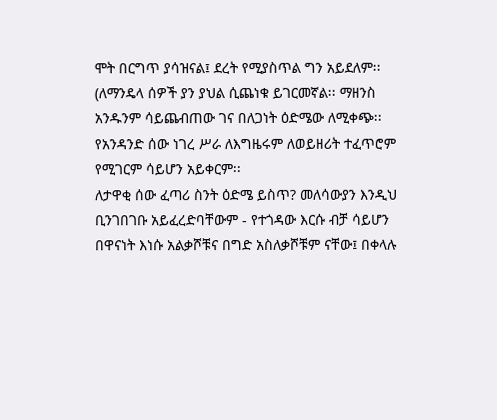ሞት በርግጥ ያሳዝናል፤ ደረት የሚያስጥል ግን አይደለም፡፡ (ለማንዴላ ሰዎች ያን ያህል ሲጨነቁ ይገርመኛል፡፡ ማዘንስ አንዱንም ሳይጨብጠው ገና በለጋነት ዕድሜው ለሚቀጭ፡፡ የአንዳንድ ሰው ነገረ ሥራ ለእግዜሩም ለወይዘሪት ተፈጥሮም የሚገርም ሳይሆን አይቀርም፡፡
ለታዋቂ ሰው ፈጣሪ ስንት ዕድሜ ይስጥ? መለሳውያን እንዲህ ቢንገበገቡ አይፈረድባቸውም - የተጎዳው እርሱ ብቻ ሳይሆን በዋናነት እነሱ አልቃሾቹና በግድ አስለቃሾቹም ናቸው፤ በቀላሉ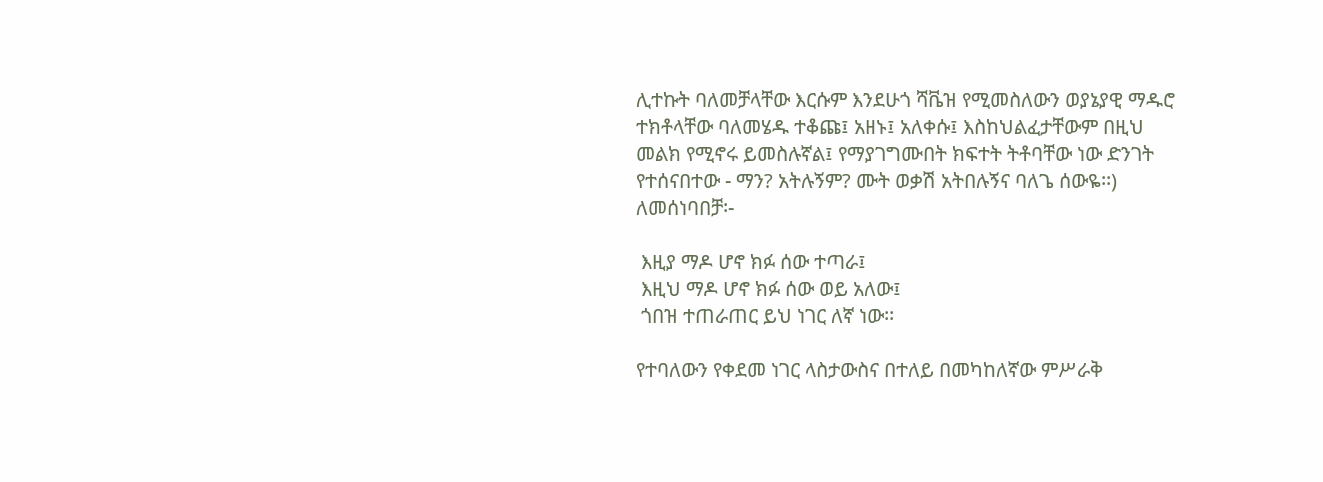ሊተኩት ባለመቻላቸው እርሱም እንደሁጎ ሻቬዝ የሚመስለውን ወያኔያዊ ማዱሮ ተክቶላቸው ባለመሄዱ ተቆጩ፤ አዘኑ፤ አለቀሱ፤ እስከህልፈታቸውም በዚህ መልክ የሚኖሩ ይመስሉኛል፤ የማያገግሙበት ክፍተት ትቶባቸው ነው ድንገት የተሰናበተው - ማን? አትሉኝም? ሙት ወቃሽ አትበሉኝና ባለጌ ሰውዬ፡፡)
ለመሰነባበቻ፡-

 እዚያ ማዶ ሆኖ ክፉ ሰው ተጣራ፤
 እዚህ ማዶ ሆኖ ክፉ ሰው ወይ አለው፤
 ጎበዝ ተጠራጠር ይህ ነገር ለኛ ነው፡፡

የተባለውን የቀደመ ነገር ላስታውስና በተለይ በመካከለኛው ምሥራቅ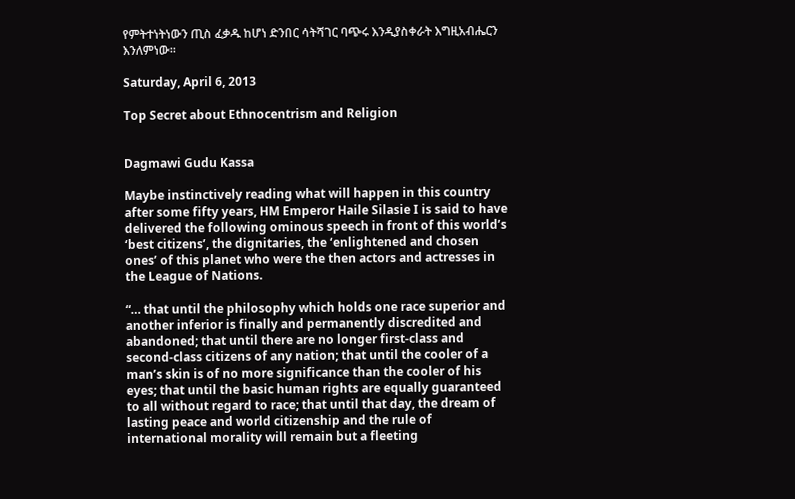የምትተነትነውን ጢስ ፈቃዱ ከሆነ ድንበር ሳትሻገር ባጭሩ እንዲያስቀራት እግዚአብሔርን እንለምነው፡፡

Saturday, April 6, 2013

Top Secret about Ethnocentrism and Religion


Dagmawi Gudu Kassa

Maybe instinctively reading what will happen in this country after some fifty years, HM Emperor Haile Silasie I is said to have delivered the following ominous speech in front of this world’s ‘best citizens’, the dignitaries, the ‘enlightened and chosen ones’ of this planet who were the then actors and actresses in the League of Nations.

“… that until the philosophy which holds one race superior and another inferior is finally and permanently discredited and abandoned; that until there are no longer first-class and second-class citizens of any nation; that until the cooler of a man’s skin is of no more significance than the cooler of his eyes; that until the basic human rights are equally guaranteed to all without regard to race; that until that day, the dream of lasting peace and world citizenship and the rule of international morality will remain but a fleeting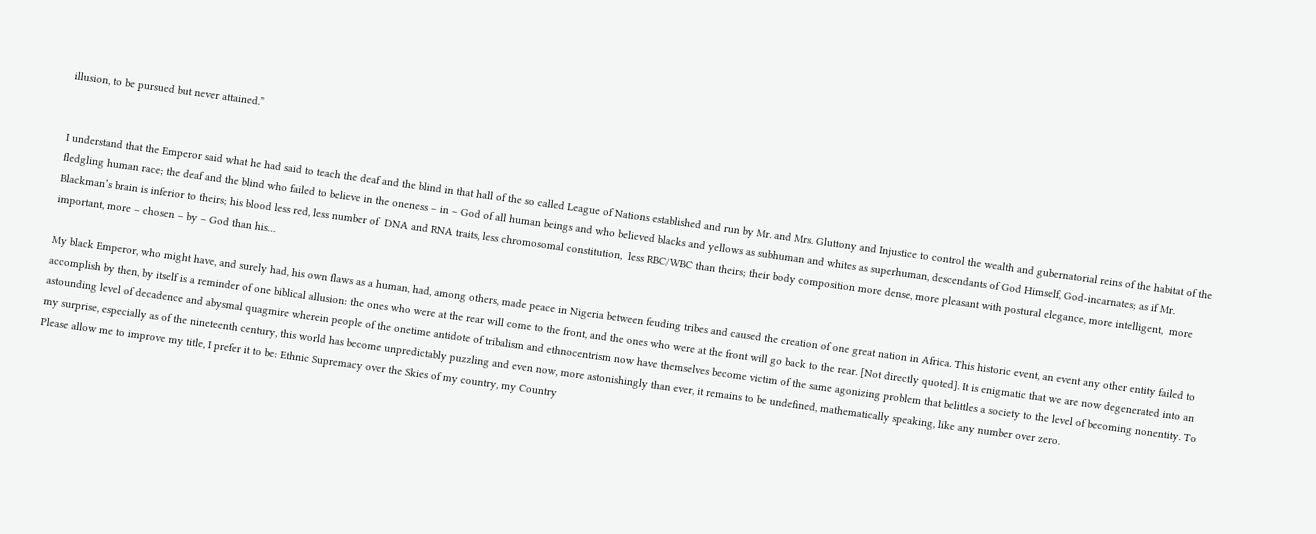illusion, to be pursued but never attained.”


I understand that the Emperor said what he had said to teach the deaf and the blind in that hall of the so called League of Nations established and run by Mr. and Mrs. Gluttony and Injustice to control the wealth and gubernatorial reins of the habitat of the fledgling human race; the deaf and the blind who failed to believe in the oneness – in – God of all human beings and who believed blacks and yellows as subhuman and whites as superhuman, descendants of God Himself, God-incarnates; as if Mr. Blackman’s brain is inferior to theirs; his blood less red, less number of  DNA and RNA traits, less chromosomal constitution,  less RBC/WBC than theirs; their body composition more dense, more pleasant with postural elegance, more intelligent,  more important, more – chosen – by – God than his…

My black Emperor, who might have, and surely had, his own flaws as a human, had, among others, made peace in Nigeria between feuding tribes and caused the creation of one great nation in Africa. This historic event, an event any other entity failed to accomplish by then, by itself is a reminder of one biblical allusion: the ones who were at the rear will come to the front, and the ones who were at the front will go back to the rear. [Not directly quoted]. It is enigmatic that we are now degenerated into an astounding level of decadence and abysmal quagmire wherein people of the onetime antidote of tribalism and ethnocentrism now have themselves become victim of the same agonizing problem that belittles a society to the level of becoming nonentity. To my surprise, especially as of the nineteenth century, this world has become unpredictably puzzling and even now, more astonishingly than ever, it remains to be undefined, mathematically speaking, like any number over zero.
Please allow me to improve my title, I prefer it to be: Ethnic Supremacy over the Skies of my country, my Country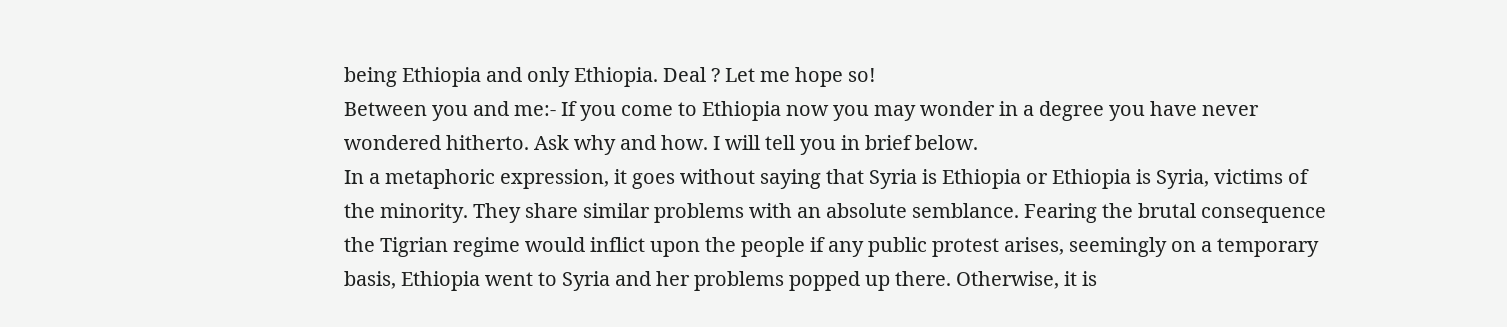being Ethiopia and only Ethiopia. Deal ? Let me hope so!
Between you and me:- If you come to Ethiopia now you may wonder in a degree you have never wondered hitherto. Ask why and how. I will tell you in brief below.
In a metaphoric expression, it goes without saying that Syria is Ethiopia or Ethiopia is Syria, victims of the minority. They share similar problems with an absolute semblance. Fearing the brutal consequence the Tigrian regime would inflict upon the people if any public protest arises, seemingly on a temporary basis, Ethiopia went to Syria and her problems popped up there. Otherwise, it is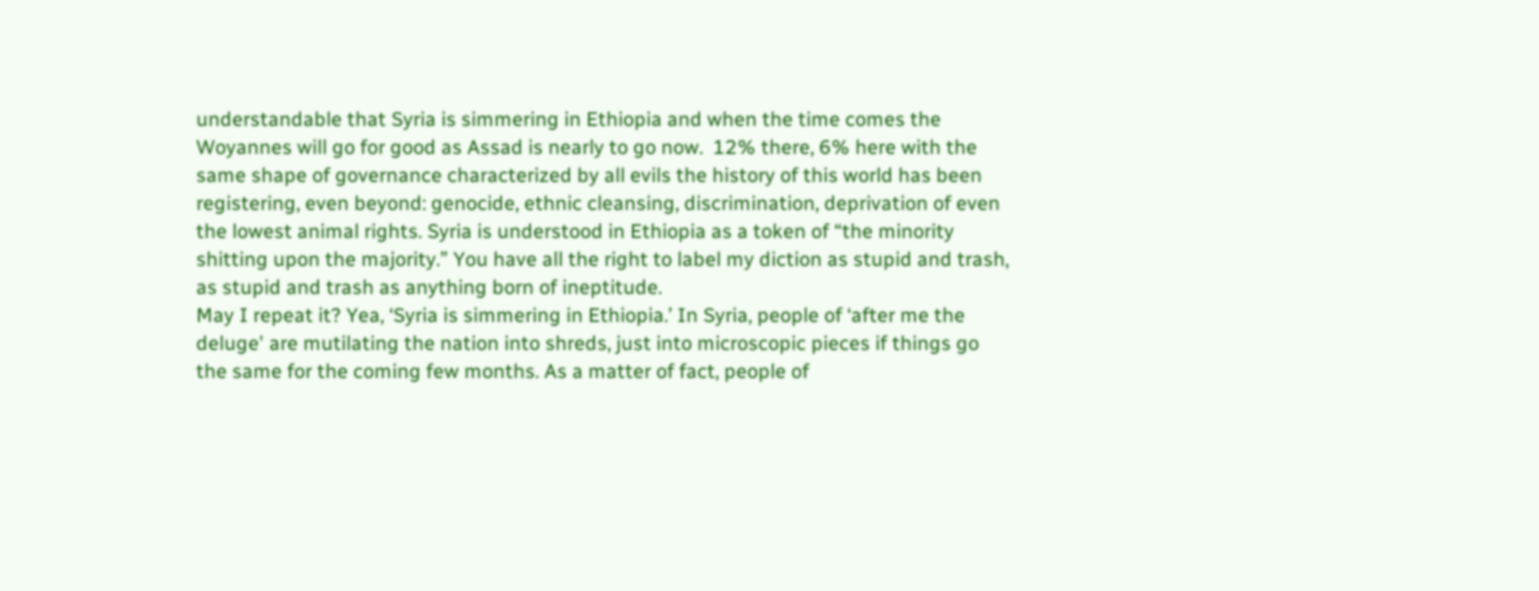understandable that Syria is simmering in Ethiopia and when the time comes the Woyannes will go for good as Assad is nearly to go now.  12% there, 6% here with the same shape of governance characterized by all evils the history of this world has been registering, even beyond: genocide, ethnic cleansing, discrimination, deprivation of even the lowest animal rights. Syria is understood in Ethiopia as a token of “the minority shitting upon the majority.” You have all the right to label my diction as stupid and trash, as stupid and trash as anything born of ineptitude.
May I repeat it? Yea, ‘Syria is simmering in Ethiopia.’ In Syria, people of ‘after me the deluge' are mutilating the nation into shreds, just into microscopic pieces if things go the same for the coming few months. As a matter of fact, people of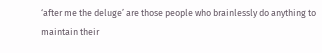‘after me the deluge’ are those people who brainlessly do anything to maintain their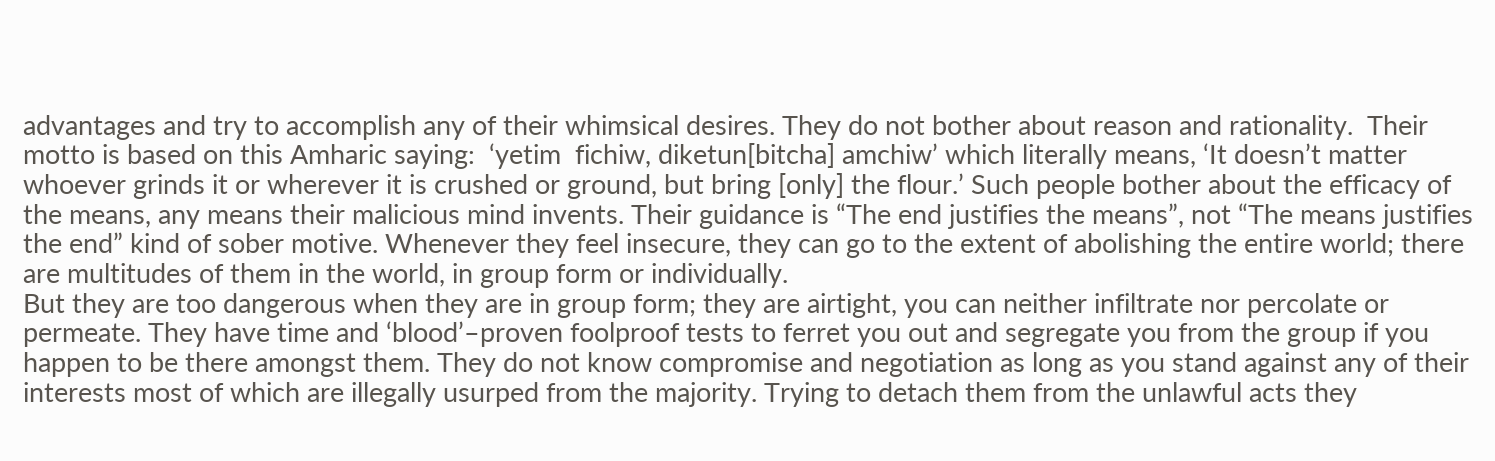advantages and try to accomplish any of their whimsical desires. They do not bother about reason and rationality.  Their motto is based on this Amharic saying:  ‘yetim  fichiw, diketun[bitcha] amchiw’ which literally means, ‘It doesn’t matter whoever grinds it or wherever it is crushed or ground, but bring [only] the flour.’ Such people bother about the efficacy of the means, any means their malicious mind invents. Their guidance is “The end justifies the means”, not “The means justifies the end” kind of sober motive. Whenever they feel insecure, they can go to the extent of abolishing the entire world; there are multitudes of them in the world, in group form or individually.
But they are too dangerous when they are in group form; they are airtight, you can neither infiltrate nor percolate or permeate. They have time and ‘blood’–proven foolproof tests to ferret you out and segregate you from the group if you happen to be there amongst them. They do not know compromise and negotiation as long as you stand against any of their interests most of which are illegally usurped from the majority. Trying to detach them from the unlawful acts they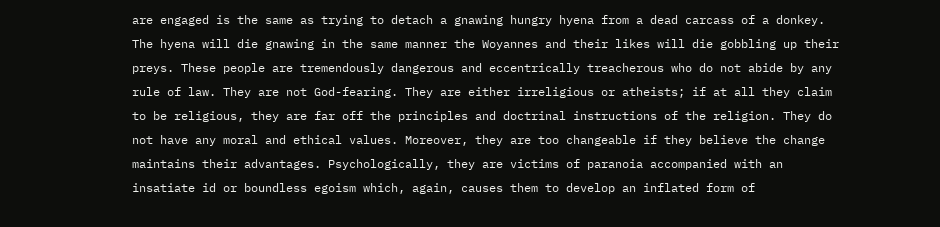are engaged is the same as trying to detach a gnawing hungry hyena from a dead carcass of a donkey. The hyena will die gnawing in the same manner the Woyannes and their likes will die gobbling up their preys. These people are tremendously dangerous and eccentrically treacherous who do not abide by any rule of law. They are not God-fearing. They are either irreligious or atheists; if at all they claim to be religious, they are far off the principles and doctrinal instructions of the religion. They do not have any moral and ethical values. Moreover, they are too changeable if they believe the change maintains their advantages. Psychologically, they are victims of paranoia accompanied with an insatiate id or boundless egoism which, again, causes them to develop an inflated form of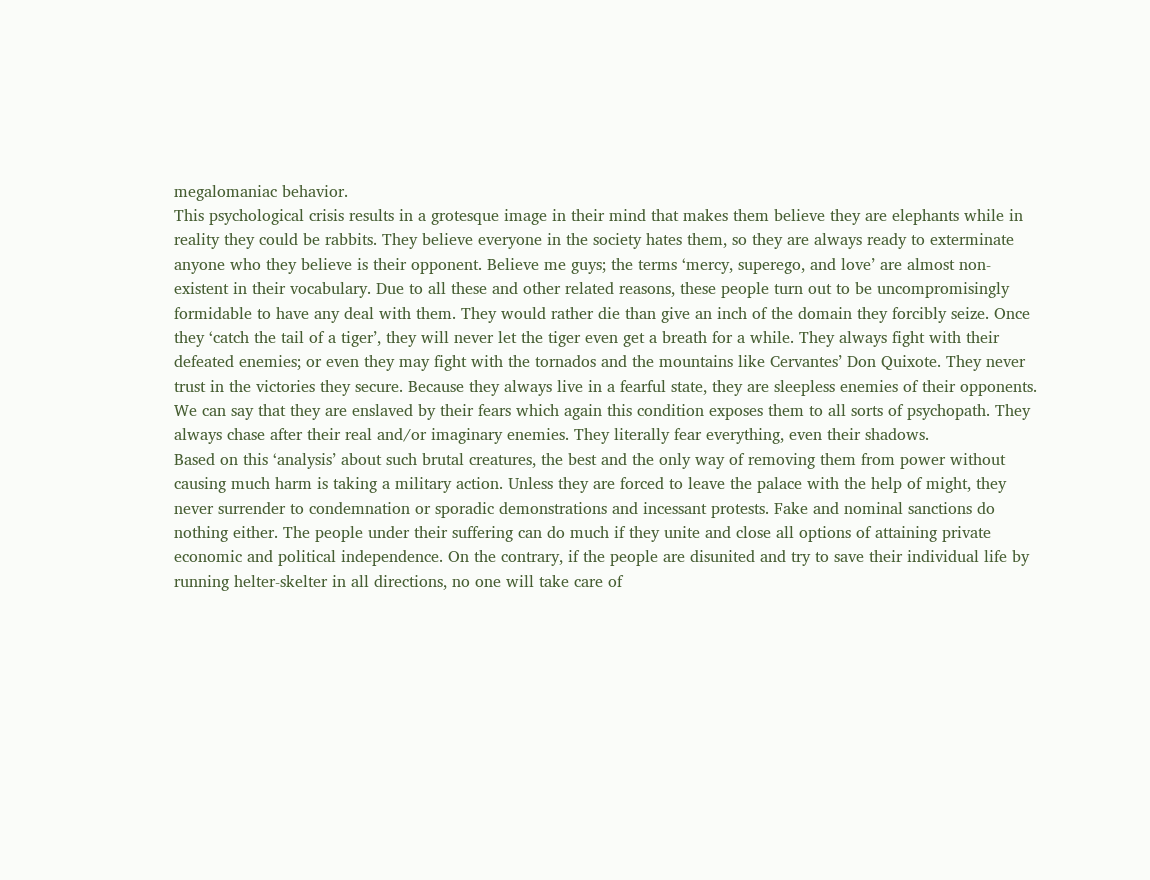megalomaniac behavior.
This psychological crisis results in a grotesque image in their mind that makes them believe they are elephants while in reality they could be rabbits. They believe everyone in the society hates them, so they are always ready to exterminate anyone who they believe is their opponent. Believe me guys; the terms ‘mercy, superego, and love’ are almost non-existent in their vocabulary. Due to all these and other related reasons, these people turn out to be uncompromisingly formidable to have any deal with them. They would rather die than give an inch of the domain they forcibly seize. Once they ‘catch the tail of a tiger’, they will never let the tiger even get a breath for a while. They always fight with their defeated enemies; or even they may fight with the tornados and the mountains like Cervantes’ Don Quixote. They never trust in the victories they secure. Because they always live in a fearful state, they are sleepless enemies of their opponents. We can say that they are enslaved by their fears which again this condition exposes them to all sorts of psychopath. They always chase after their real and/or imaginary enemies. They literally fear everything, even their shadows.
Based on this ‘analysis’ about such brutal creatures, the best and the only way of removing them from power without causing much harm is taking a military action. Unless they are forced to leave the palace with the help of might, they never surrender to condemnation or sporadic demonstrations and incessant protests. Fake and nominal sanctions do nothing either. The people under their suffering can do much if they unite and close all options of attaining private economic and political independence. On the contrary, if the people are disunited and try to save their individual life by running helter-skelter in all directions, no one will take care of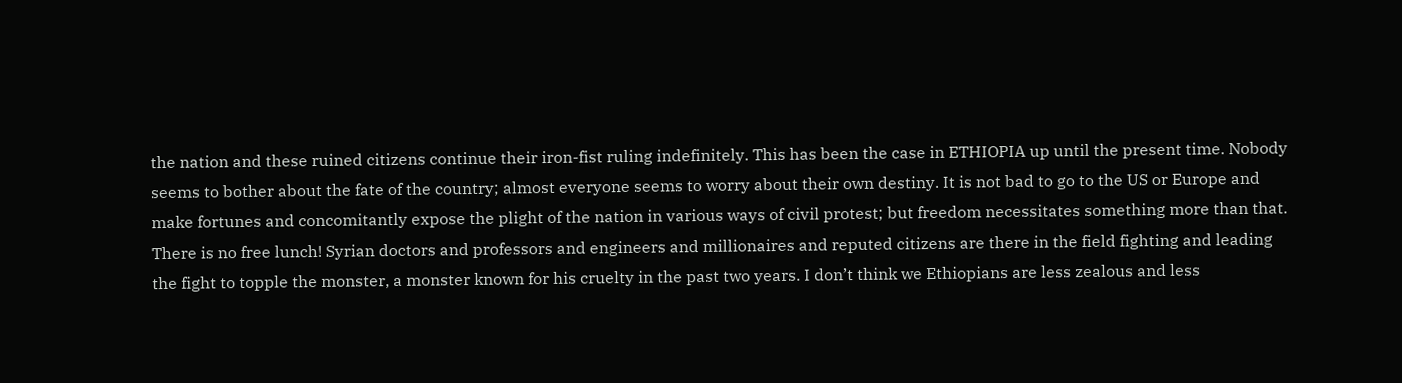the nation and these ruined citizens continue their iron-fist ruling indefinitely. This has been the case in ETHIOPIA up until the present time. Nobody seems to bother about the fate of the country; almost everyone seems to worry about their own destiny. It is not bad to go to the US or Europe and make fortunes and concomitantly expose the plight of the nation in various ways of civil protest; but freedom necessitates something more than that. There is no free lunch! Syrian doctors and professors and engineers and millionaires and reputed citizens are there in the field fighting and leading the fight to topple the monster, a monster known for his cruelty in the past two years. I don’t think we Ethiopians are less zealous and less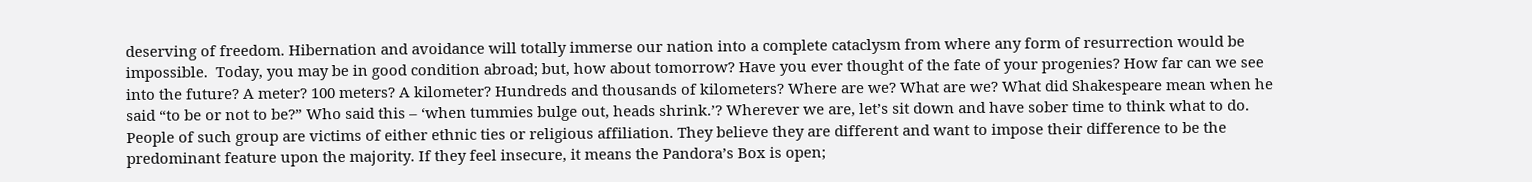deserving of freedom. Hibernation and avoidance will totally immerse our nation into a complete cataclysm from where any form of resurrection would be impossible.  Today, you may be in good condition abroad; but, how about tomorrow? Have you ever thought of the fate of your progenies? How far can we see into the future? A meter? 100 meters? A kilometer? Hundreds and thousands of kilometers? Where are we? What are we? What did Shakespeare mean when he said “to be or not to be?” Who said this – ‘when tummies bulge out, heads shrink.’? Wherever we are, let’s sit down and have sober time to think what to do.
People of such group are victims of either ethnic ties or religious affiliation. They believe they are different and want to impose their difference to be the predominant feature upon the majority. If they feel insecure, it means the Pandora’s Box is open;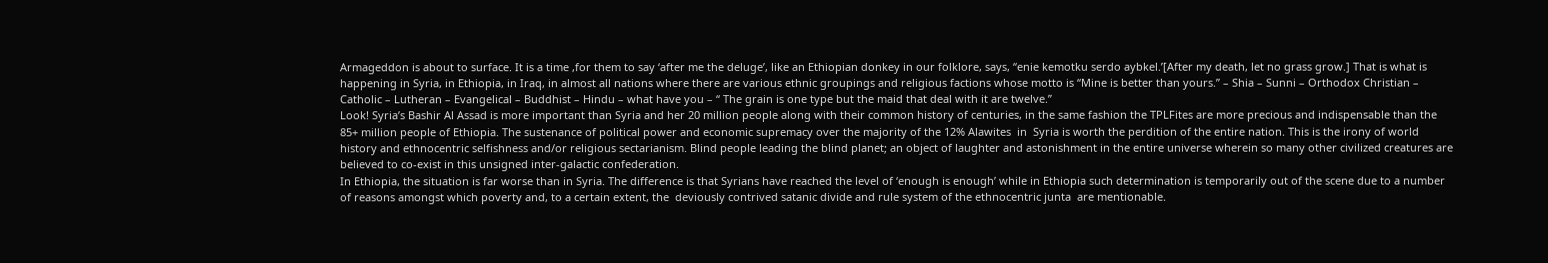Armageddon is about to surface. It is a time ,for them to say ‘after me the deluge’, like an Ethiopian donkey in our folklore, says, “enie kemotku serdo aybkel.’[After my death, let no grass grow.] That is what is happening in Syria, in Ethiopia, in Iraq, in almost all nations where there are various ethnic groupings and religious factions whose motto is “Mine is better than yours.” – Shia – Sunni – Orthodox Christian – Catholic – Lutheran – Evangelical – Buddhist – Hindu – what have you – “ The grain is one type but the maid that deal with it are twelve.”
Look! Syria’s Bashir Al Assad is more important than Syria and her 20 million people along with their common history of centuries, in the same fashion the TPLFites are more precious and indispensable than the 85+ million people of Ethiopia. The sustenance of political power and economic supremacy over the majority of the 12% Alawites  in  Syria is worth the perdition of the entire nation. This is the irony of world history and ethnocentric selfishness and/or religious sectarianism. Blind people leading the blind planet; an object of laughter and astonishment in the entire universe wherein so many other civilized creatures are believed to co-exist in this unsigned inter-galactic confederation.
In Ethiopia, the situation is far worse than in Syria. The difference is that Syrians have reached the level of ‘enough is enough’ while in Ethiopia such determination is temporarily out of the scene due to a number of reasons amongst which poverty and, to a certain extent, the  deviously contrived satanic divide and rule system of the ethnocentric junta  are mentionable.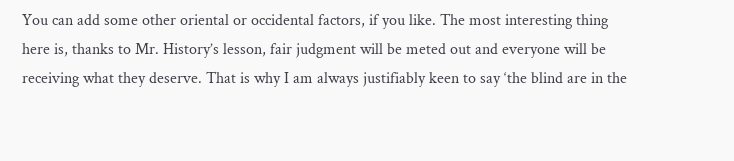You can add some other oriental or occidental factors, if you like. The most interesting thing here is, thanks to Mr. History’s lesson, fair judgment will be meted out and everyone will be receiving what they deserve. That is why I am always justifiably keen to say ‘the blind are in the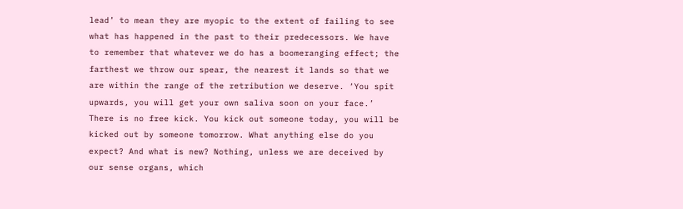lead’ to mean they are myopic to the extent of failing to see what has happened in the past to their predecessors. We have to remember that whatever we do has a boomeranging effect; the farthest we throw our spear, the nearest it lands so that we are within the range of the retribution we deserve. ‘You spit upwards, you will get your own saliva soon on your face.’ There is no free kick. You kick out someone today, you will be kicked out by someone tomorrow. What anything else do you expect? And what is new? Nothing, unless we are deceived by our sense organs, which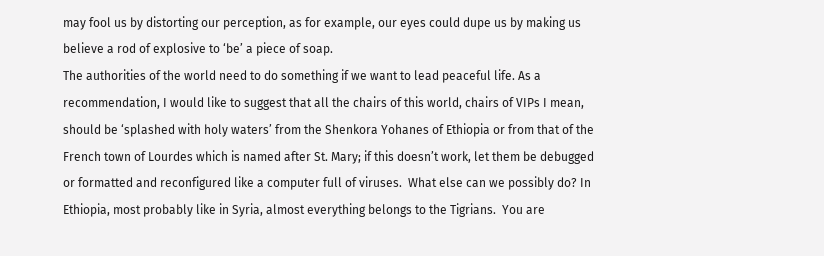may fool us by distorting our perception, as for example, our eyes could dupe us by making us believe a rod of explosive to ‘be’ a piece of soap.
The authorities of the world need to do something if we want to lead peaceful life. As a recommendation, I would like to suggest that all the chairs of this world, chairs of VIPs I mean, should be ‘splashed with holy waters’ from the Shenkora Yohanes of Ethiopia or from that of the French town of Lourdes which is named after St. Mary; if this doesn’t work, let them be debugged or formatted and reconfigured like a computer full of viruses.  What else can we possibly do? In Ethiopia, most probably like in Syria, almost everything belongs to the Tigrians.  You are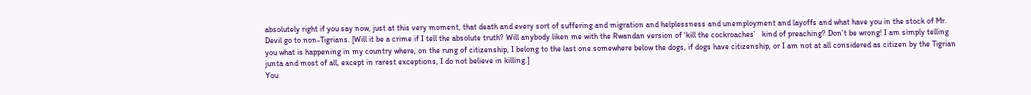absolutely right if you say now, just at this very moment, that death and every sort of suffering and migration and helplessness and unemployment and layoffs and what have you in the stock of Mr. Devil go to non-Tigrians. [Will it be a crime if I tell the absolute truth? Will anybody liken me with the Rwandan version of ‘kill the cockroaches’   kind of preaching? Don’t be wrong! I am simply telling you what is happening in my country where, on the rung of citizenship, I belong to the last one somewhere below the dogs, if dogs have citizenship, or I am not at all considered as citizen by the Tigrian junta and most of all, except in rarest exceptions, I do not believe in killing.]
You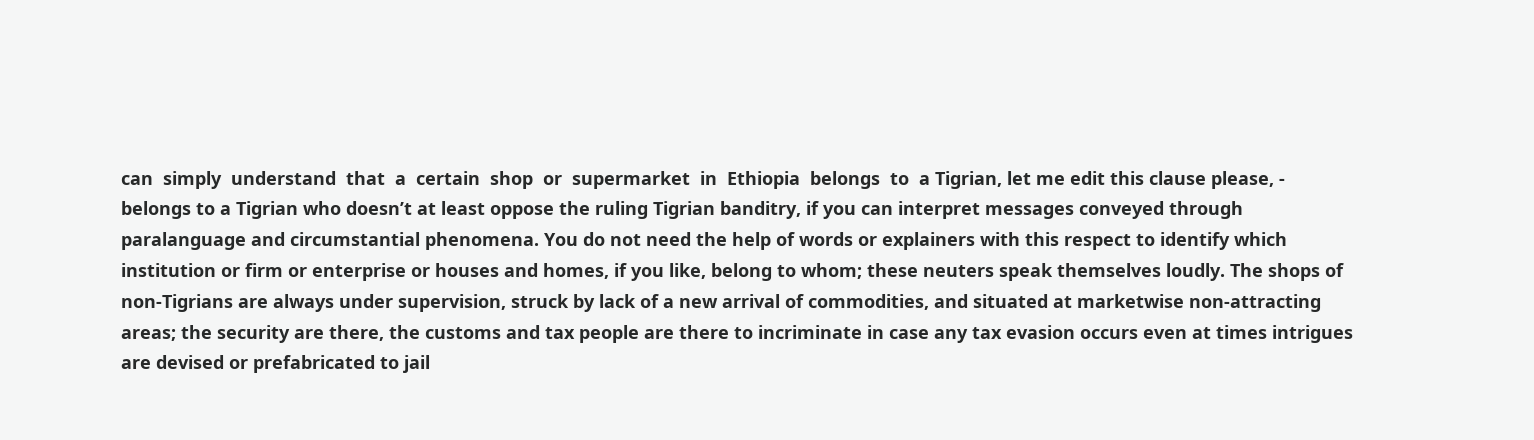can  simply  understand  that  a  certain  shop  or  supermarket  in  Ethiopia  belongs  to  a Tigrian, let me edit this clause please, - belongs to a Tigrian who doesn’t at least oppose the ruling Tigrian banditry, if you can interpret messages conveyed through paralanguage and circumstantial phenomena. You do not need the help of words or explainers with this respect to identify which institution or firm or enterprise or houses and homes, if you like, belong to whom; these neuters speak themselves loudly. The shops of non-Tigrians are always under supervision, struck by lack of a new arrival of commodities, and situated at marketwise non-attracting areas; the security are there, the customs and tax people are there to incriminate in case any tax evasion occurs even at times intrigues are devised or prefabricated to jail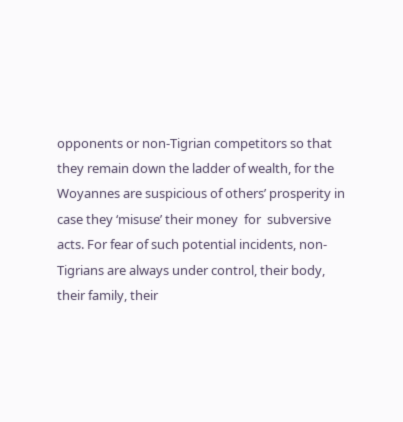opponents or non-Tigrian competitors so that they remain down the ladder of wealth, for the Woyannes are suspicious of others’ prosperity in case they ‘misuse’ their money  for  subversive acts. For fear of such potential incidents, non-Tigrians are always under control, their body, their family, their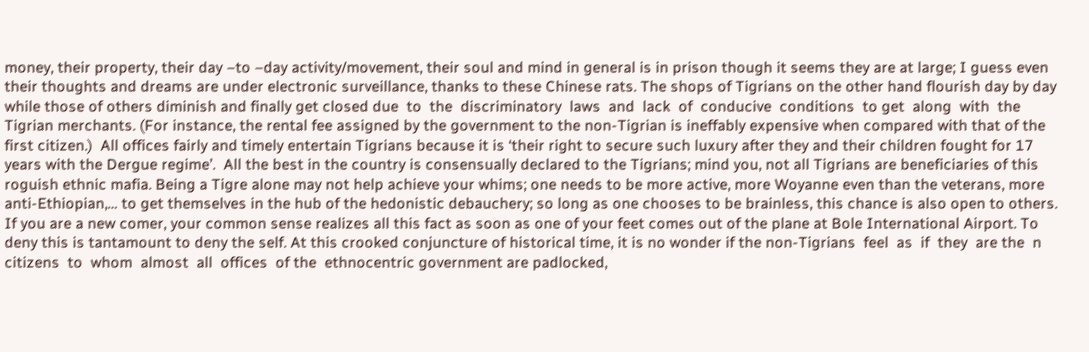money, their property, their day –to –day activity/movement, their soul and mind in general is in prison though it seems they are at large; I guess even their thoughts and dreams are under electronic surveillance, thanks to these Chinese rats. The shops of Tigrians on the other hand flourish day by day while those of others diminish and finally get closed due  to  the  discriminatory  laws  and  lack  of  conducive  conditions  to get  along  with  the  Tigrian merchants. (For instance, the rental fee assigned by the government to the non-Tigrian is ineffably expensive when compared with that of the first citizen.)  All offices fairly and timely entertain Tigrians because it is ‘their right to secure such luxury after they and their children fought for 17 years with the Dergue regime’.  All the best in the country is consensually declared to the Tigrians; mind you, not all Tigrians are beneficiaries of this roguish ethnic mafia. Being a Tigre alone may not help achieve your whims; one needs to be more active, more Woyanne even than the veterans, more anti-Ethiopian,… to get themselves in the hub of the hedonistic debauchery; so long as one chooses to be brainless, this chance is also open to others. If you are a new comer, your common sense realizes all this fact as soon as one of your feet comes out of the plane at Bole International Airport. To deny this is tantamount to deny the self. At this crooked conjuncture of historical time, it is no wonder if the non-Tigrians  feel  as  if  they  are the  n citizens  to  whom  almost  all  offices  of the  ethnocentric government are padlocked,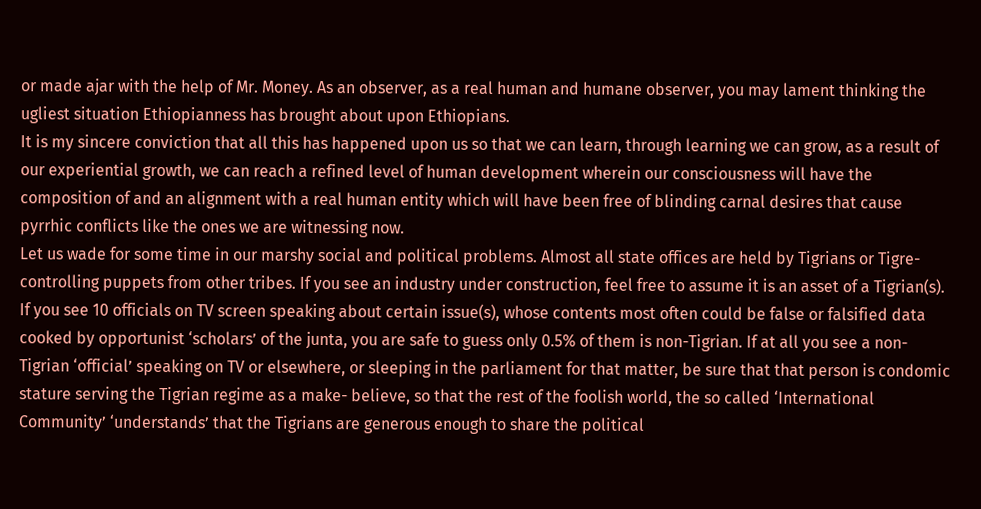or made ajar with the help of Mr. Money. As an observer, as a real human and humane observer, you may lament thinking the ugliest situation Ethiopianness has brought about upon Ethiopians.
It is my sincere conviction that all this has happened upon us so that we can learn, through learning we can grow, as a result of our experiential growth, we can reach a refined level of human development wherein our consciousness will have the composition of and an alignment with a real human entity which will have been free of blinding carnal desires that cause pyrrhic conflicts like the ones we are witnessing now.
Let us wade for some time in our marshy social and political problems. Almost all state offices are held by Tigrians or Tigre-controlling puppets from other tribes. If you see an industry under construction, feel free to assume it is an asset of a Tigrian(s). If you see 10 officials on TV screen speaking about certain issue(s), whose contents most often could be false or falsified data cooked by opportunist ‘scholars’ of the junta, you are safe to guess only 0.5% of them is non-Tigrian. If at all you see a non-Tigrian ‘official’ speaking on TV or elsewhere, or sleeping in the parliament for that matter, be sure that that person is condomic stature serving the Tigrian regime as a make- believe, so that the rest of the foolish world, the so called ‘International Community’ ‘understands’ that the Tigrians are generous enough to share the political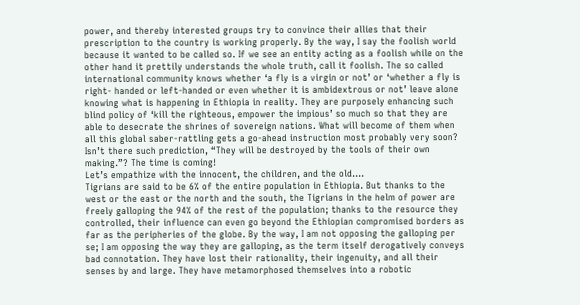power, and thereby interested groups try to convince their allies that their prescription to the country is working properly. By the way, I say the foolish world because it wanted to be called so. If we see an entity acting as a foolish while on the other hand it prettily understands the whole truth, call it foolish. The so called international community knows whether ‘a fly is a virgin or not’ or ‘whether a fly is right- handed or left-handed or even whether it is ambidextrous or not’ leave alone knowing what is happening in Ethiopia in reality. They are purposely enhancing such blind policy of ‘kill the righteous, empower the impious’ so much so that they are able to desecrate the shrines of sovereign nations. What will become of them when all this global saber-rattling gets a go-ahead instruction most probably very soon? Isn’t there such prediction, “They will be destroyed by the tools of their own making.”? The time is coming!
Let’s empathize with the innocent, the children, and the old….
Tigrians are said to be 6% of the entire population in Ethiopia. But thanks to the west or the east or the north and the south, the Tigrians in the helm of power are freely galloping the 94% of the rest of the population; thanks to the resource they controlled, their influence can even go beyond the Ethiopian compromised borders as far as the peripheries of the globe. By the way, I am not opposing the galloping per se; I am opposing the way they are galloping, as the term itself derogatively conveys bad connotation. They have lost their rationality, their ingenuity, and all their senses by and large. They have metamorphosed themselves into a robotic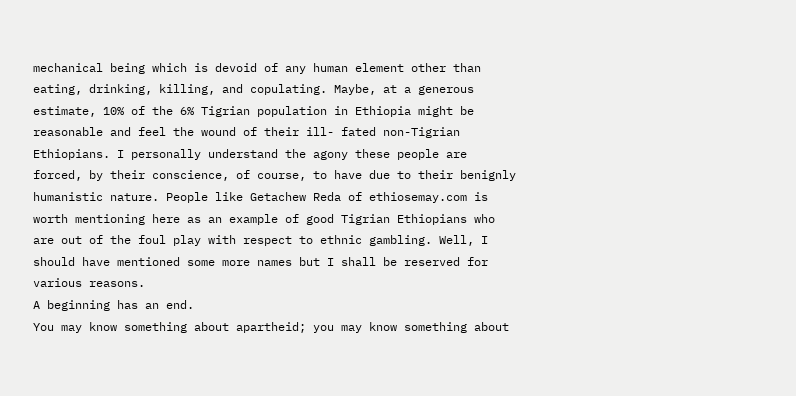mechanical being which is devoid of any human element other than eating, drinking, killing, and copulating. Maybe, at a generous estimate, 10% of the 6% Tigrian population in Ethiopia might be reasonable and feel the wound of their ill- fated non-Tigrian Ethiopians. I personally understand the agony these people are forced, by their conscience, of course, to have due to their benignly humanistic nature. People like Getachew Reda of ethiosemay.com is worth mentioning here as an example of good Tigrian Ethiopians who are out of the foul play with respect to ethnic gambling. Well, I should have mentioned some more names but I shall be reserved for various reasons.
A beginning has an end.
You may know something about apartheid; you may know something about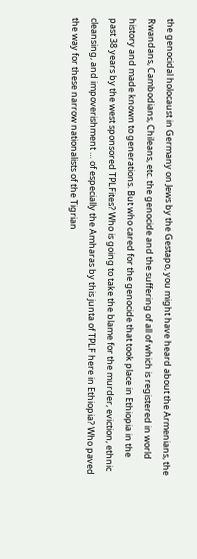the genocidal holocaust in Germany on Jews by the Gestapo, you might have heard about the Armenians, the Rwandans, Cambodians, Chileans, etc. the genocide and the suffering of all of which is registered in world history and made known to generations. But who cared for the genocide that took place in Ethiopia in the past 38 years by the west sponsored TPLFites? Who is going to take the blame for the murder, eviction, ethnic cleansing, and impoverishment … of especially the Amharas by this junta of TPLF here in Ethiopia? Who paved the way for these narrow nationalists of the Tigrian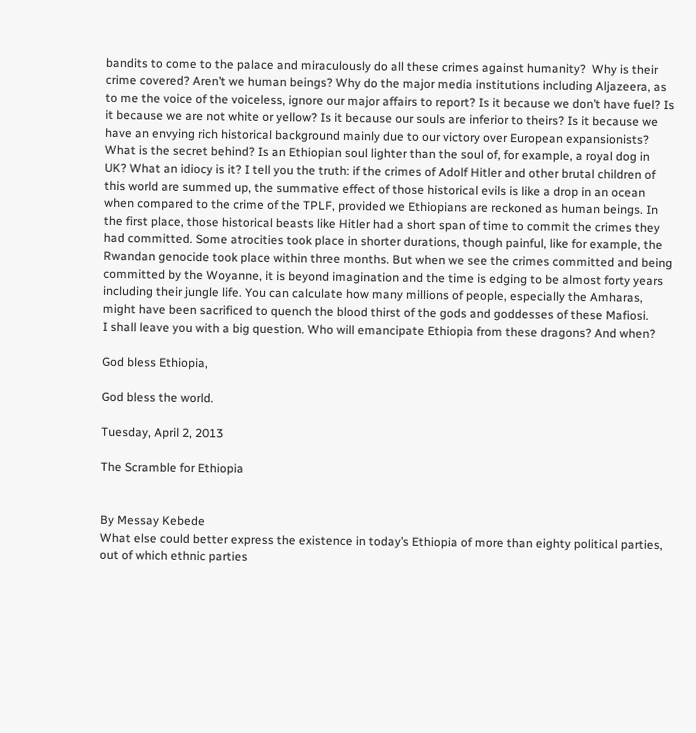bandits to come to the palace and miraculously do all these crimes against humanity?  Why is their crime covered? Aren’t we human beings? Why do the major media institutions including Aljazeera, as to me the voice of the voiceless, ignore our major affairs to report? Is it because we don’t have fuel? Is it because we are not white or yellow? Is it because our souls are inferior to theirs? Is it because we have an envying rich historical background mainly due to our victory over European expansionists?
What is the secret behind? Is an Ethiopian soul lighter than the soul of, for example, a royal dog in UK? What an idiocy is it? I tell you the truth: if the crimes of Adolf Hitler and other brutal children of this world are summed up, the summative effect of those historical evils is like a drop in an ocean when compared to the crime of the TPLF, provided we Ethiopians are reckoned as human beings. In the first place, those historical beasts like Hitler had a short span of time to commit the crimes they had committed. Some atrocities took place in shorter durations, though painful, like for example, the Rwandan genocide took place within three months. But when we see the crimes committed and being committed by the Woyanne, it is beyond imagination and the time is edging to be almost forty years including their jungle life. You can calculate how many millions of people, especially the Amharas, might have been sacrificed to quench the blood thirst of the gods and goddesses of these Mafiosi.
I shall leave you with a big question. Who will emancipate Ethiopia from these dragons? And when?

God bless Ethiopia,

God bless the world.

Tuesday, April 2, 2013

The Scramble for Ethiopia


By Messay Kebede
What else could better express the existence in today’s Ethiopia of more than eighty political parties, out of which ethnic parties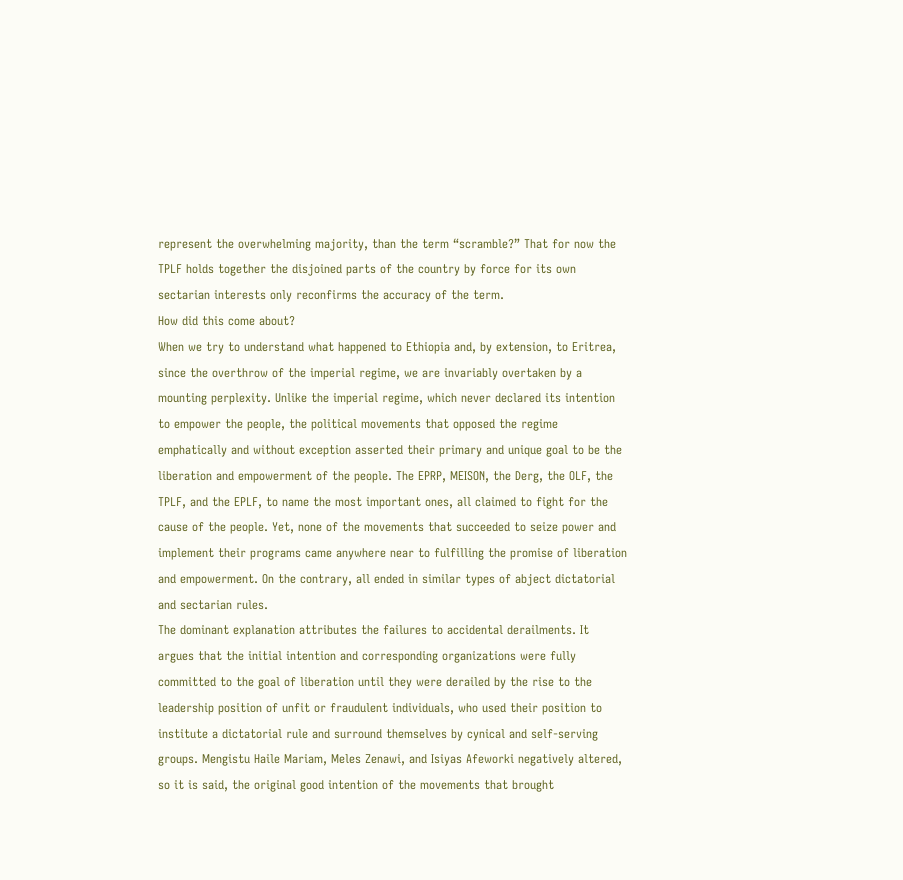represent the overwhelming majority, than the term “scramble?” That for now the TPLF holds together the disjoined parts of the country by force for its own sectarian interests only reconfirms the accuracy of the term.
How did this come about?
When we try to understand what happened to Ethiopia and, by extension, to Eritrea, since the overthrow of the imperial regime, we are invariably overtaken by a mounting perplexity. Unlike the imperial regime, which never declared its intention to empower the people, the political movements that opposed the regime emphatically and without exception asserted their primary and unique goal to be the liberation and empowerment of the people. The EPRP, MEISON, the Derg, the OLF, the TPLF, and the EPLF, to name the most important ones, all claimed to fight for the cause of the people. Yet, none of the movements that succeeded to seize power and implement their programs came anywhere near to fulfilling the promise of liberation and empowerment. On the contrary, all ended in similar types of abject dictatorial and sectarian rules.
The dominant explanation attributes the failures to accidental derailments. It argues that the initial intention and corresponding organizations were fully committed to the goal of liberation until they were derailed by the rise to the leadership position of unfit or fraudulent individuals, who used their position to institute a dictatorial rule and surround themselves by cynical and self-serving groups. Mengistu Haile Mariam, Meles Zenawi, and Isiyas Afeworki negatively altered, so it is said, the original good intention of the movements that brought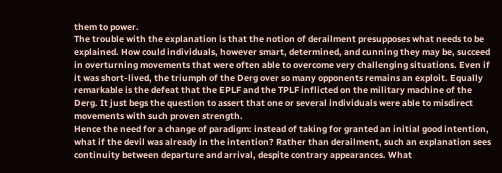them to power.
The trouble with the explanation is that the notion of derailment presupposes what needs to be explained. How could individuals, however smart, determined, and cunning they may be, succeed in overturning movements that were often able to overcome very challenging situations. Even if it was short-lived, the triumph of the Derg over so many opponents remains an exploit. Equally remarkable is the defeat that the EPLF and the TPLF inflicted on the military machine of the Derg. It just begs the question to assert that one or several individuals were able to misdirect movements with such proven strength.
Hence the need for a change of paradigm: instead of taking for granted an initial good intention, what if the devil was already in the intention? Rather than derailment, such an explanation sees continuity between departure and arrival, despite contrary appearances. What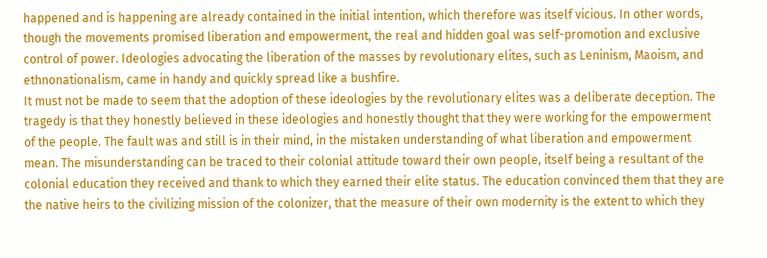happened and is happening are already contained in the initial intention, which therefore was itself vicious. In other words, though the movements promised liberation and empowerment, the real and hidden goal was self-promotion and exclusive control of power. Ideologies advocating the liberation of the masses by revolutionary elites, such as Leninism, Maoism, and ethnonationalism, came in handy and quickly spread like a bushfire.
It must not be made to seem that the adoption of these ideologies by the revolutionary elites was a deliberate deception. The tragedy is that they honestly believed in these ideologies and honestly thought that they were working for the empowerment of the people. The fault was and still is in their mind, in the mistaken understanding of what liberation and empowerment mean. The misunderstanding can be traced to their colonial attitude toward their own people, itself being a resultant of the colonial education they received and thank to which they earned their elite status. The education convinced them that they are the native heirs to the civilizing mission of the colonizer, that the measure of their own modernity is the extent to which they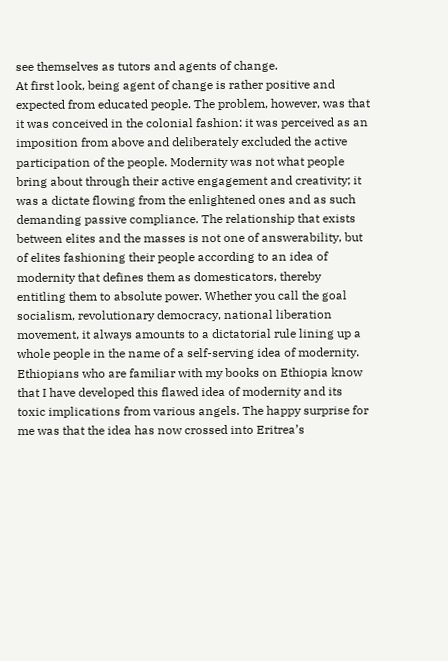see themselves as tutors and agents of change.
At first look, being agent of change is rather positive and expected from educated people. The problem, however, was that it was conceived in the colonial fashion: it was perceived as an imposition from above and deliberately excluded the active participation of the people. Modernity was not what people bring about through their active engagement and creativity; it was a dictate flowing from the enlightened ones and as such demanding passive compliance. The relationship that exists between elites and the masses is not one of answerability, but of elites fashioning their people according to an idea of modernity that defines them as domesticators, thereby entitling them to absolute power. Whether you call the goal socialism, revolutionary democracy, national liberation movement, it always amounts to a dictatorial rule lining up a whole people in the name of a self-serving idea of modernity.
Ethiopians who are familiar with my books on Ethiopia know that I have developed this flawed idea of modernity and its toxic implications from various angels. The happy surprise for me was that the idea has now crossed into Eritrea’s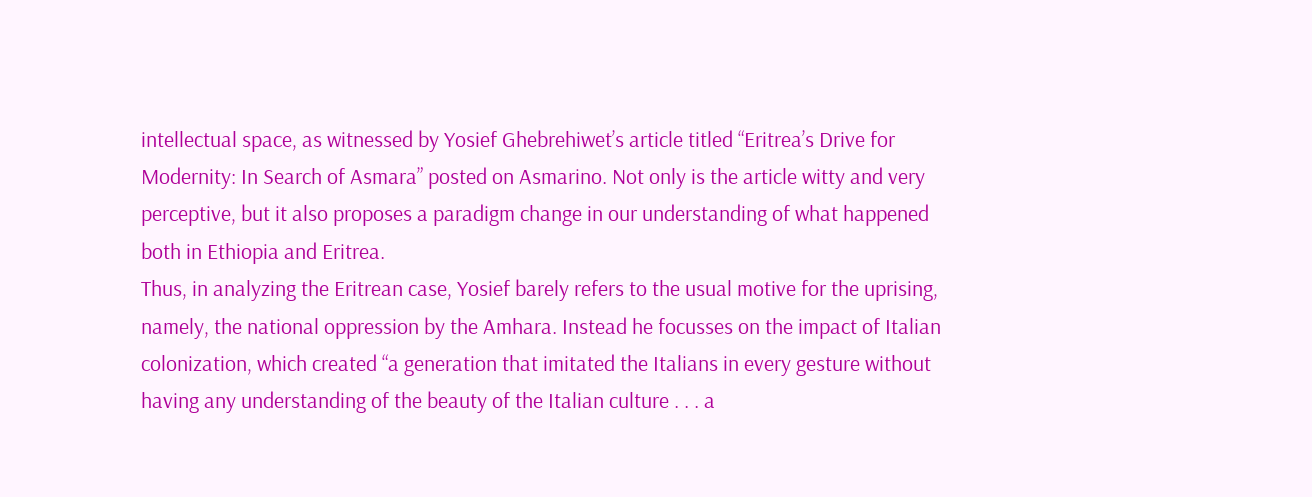intellectual space, as witnessed by Yosief Ghebrehiwet’s article titled “Eritrea’s Drive for Modernity: In Search of Asmara” posted on Asmarino. Not only is the article witty and very perceptive, but it also proposes a paradigm change in our understanding of what happened both in Ethiopia and Eritrea.
Thus, in analyzing the Eritrean case, Yosief barely refers to the usual motive for the uprising, namely, the national oppression by the Amhara. Instead he focusses on the impact of Italian colonization, which created “a generation that imitated the Italians in every gesture without having any understanding of the beauty of the Italian culture . . . a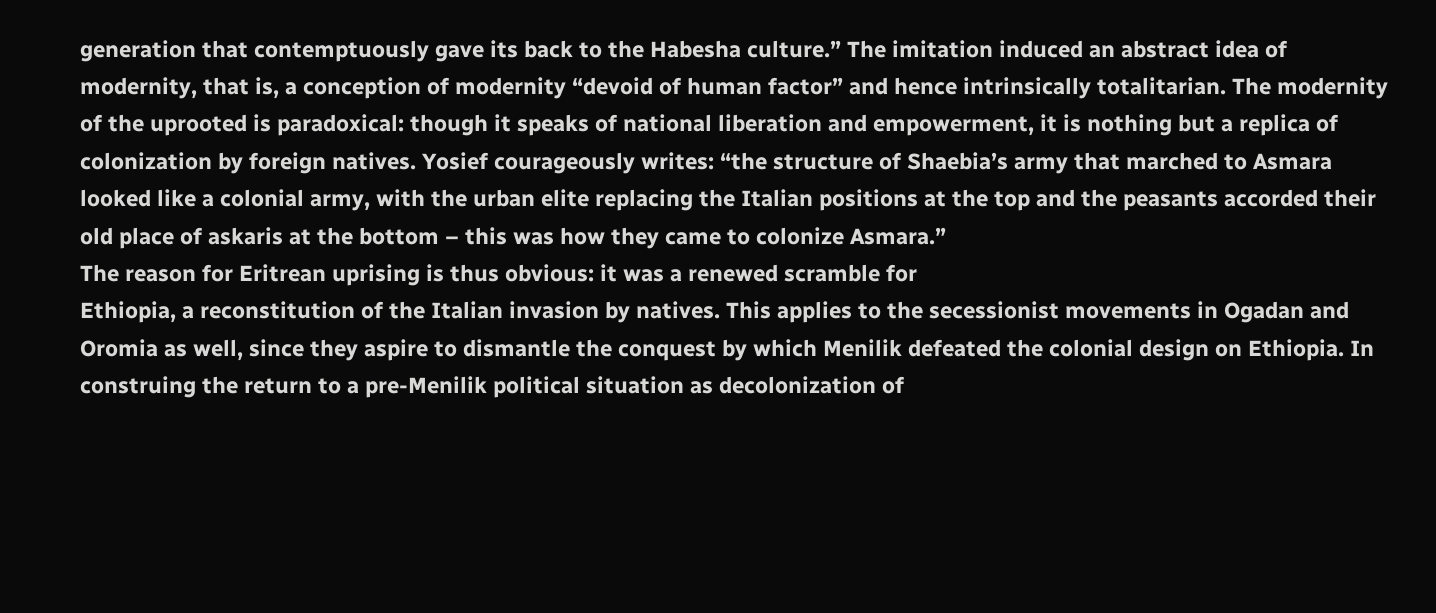generation that contemptuously gave its back to the Habesha culture.” The imitation induced an abstract idea of modernity, that is, a conception of modernity “devoid of human factor” and hence intrinsically totalitarian. The modernity of the uprooted is paradoxical: though it speaks of national liberation and empowerment, it is nothing but a replica of colonization by foreign natives. Yosief courageously writes: “the structure of Shaebia’s army that marched to Asmara looked like a colonial army, with the urban elite replacing the Italian positions at the top and the peasants accorded their old place of askaris at the bottom – this was how they came to colonize Asmara.”
The reason for Eritrean uprising is thus obvious: it was a renewed scramble for
Ethiopia, a reconstitution of the Italian invasion by natives. This applies to the secessionist movements in Ogadan and Oromia as well, since they aspire to dismantle the conquest by which Menilik defeated the colonial design on Ethiopia. In construing the return to a pre-Menilik political situation as decolonization of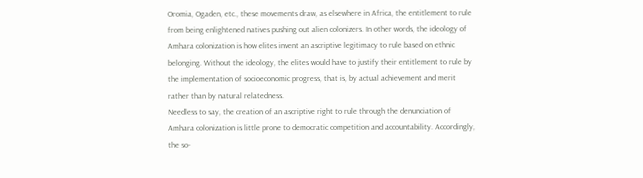Oromia, Ogaden, etc., these movements draw, as elsewhere in Africa, the entitlement to rule from being enlightened natives pushing out alien colonizers. In other words, the ideology of Amhara colonization is how elites invent an ascriptive legitimacy to rule based on ethnic belonging. Without the ideology, the elites would have to justify their entitlement to rule by the implementation of socioeconomic progress, that is, by actual achievement and merit rather than by natural relatedness.
Needless to say, the creation of an ascriptive right to rule through the denunciation of Amhara colonization is little prone to democratic competition and accountability. Accordingly, the so-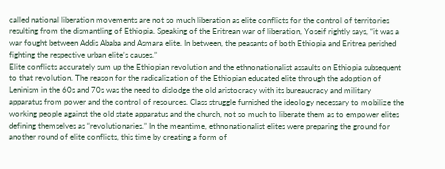called national liberation movements are not so much liberation as elite conflicts for the control of territories resulting from the dismantling of Ethiopia. Speaking of the Eritrean war of liberation, Yoseif rightly says, “it was a war fought between Addis Ababa and Asmara elite. In between, the peasants of both Ethiopia and Eritrea perished fighting the respective urban elite’s causes.”
Elite conflicts accurately sum up the Ethiopian revolution and the ethnonationalist assaults on Ethiopia subsequent to that revolution. The reason for the radicalization of the Ethiopian educated elite through the adoption of Leninism in the 60s and 70s was the need to dislodge the old aristocracy with its bureaucracy and military apparatus from power and the control of resources. Class struggle furnished the ideology necessary to mobilize the working people against the old state apparatus and the church, not so much to liberate them as to empower elites defining themselves as “revolutionaries.” In the meantime, ethnonationalist elites were preparing the ground for another round of elite conflicts, this time by creating a form of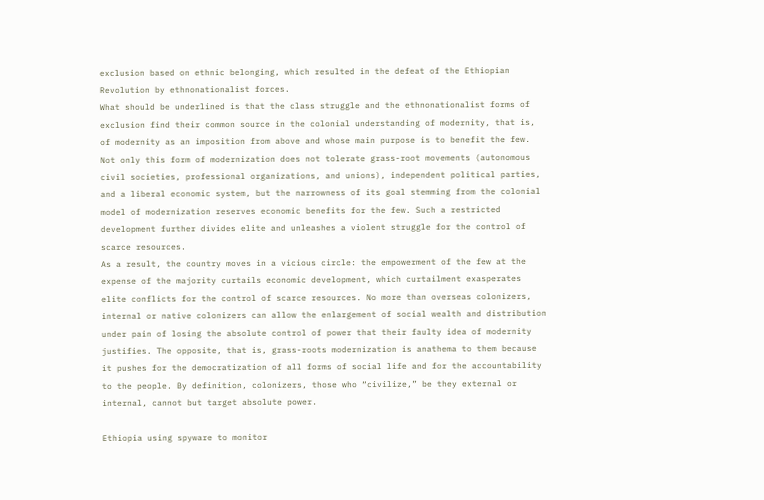exclusion based on ethnic belonging, which resulted in the defeat of the Ethiopian Revolution by ethnonationalist forces.
What should be underlined is that the class struggle and the ethnonationalist forms of exclusion find their common source in the colonial understanding of modernity, that is, of modernity as an imposition from above and whose main purpose is to benefit the few. Not only this form of modernization does not tolerate grass-root movements (autonomous civil societies, professional organizations, and unions), independent political parties, and a liberal economic system, but the narrowness of its goal stemming from the colonial model of modernization reserves economic benefits for the few. Such a restricted development further divides elite and unleashes a violent struggle for the control of scarce resources.
As a result, the country moves in a vicious circle: the empowerment of the few at the expense of the majority curtails economic development, which curtailment exasperates elite conflicts for the control of scarce resources. No more than overseas colonizers, internal or native colonizers can allow the enlargement of social wealth and distribution under pain of losing the absolute control of power that their faulty idea of modernity justifies. The opposite, that is, grass-roots modernization is anathema to them because it pushes for the democratization of all forms of social life and for the accountability to the people. By definition, colonizers, those who “civilize,” be they external or internal, cannot but target absolute power.

Ethiopia using spyware to monitor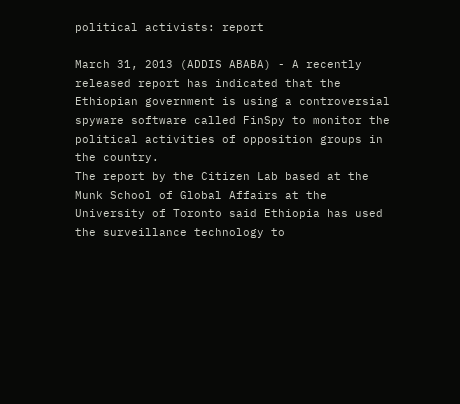political activists: report

March 31, 2013 (ADDIS ABABA) - A recently released report has indicated that the Ethiopian government is using a controversial spyware software called FinSpy to monitor the political activities of opposition groups in the country.
The report by the Citizen Lab based at the Munk School of Global Affairs at the University of Toronto said Ethiopia has used the surveillance technology to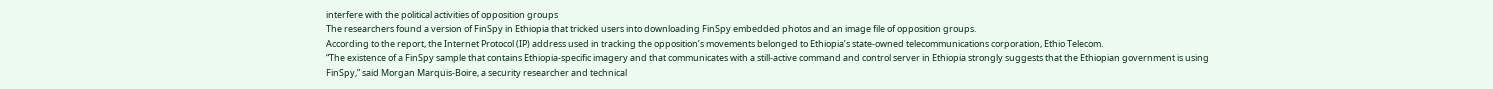interfere with the political activities of opposition groups
The researchers found a version of FinSpy in Ethiopia that tricked users into downloading FinSpy embedded photos and an image file of opposition groups.
According to the report, the Internet Protocol (IP) address used in tracking the opposition’s movements belonged to Ethiopia’s state-owned telecommunications corporation, Ethio Telecom.
“The existence of a FinSpy sample that contains Ethiopia-specific imagery and that communicates with a still-active command and control server in Ethiopia strongly suggests that the Ethiopian government is using FinSpy,” said Morgan Marquis-Boire, a security researcher and technical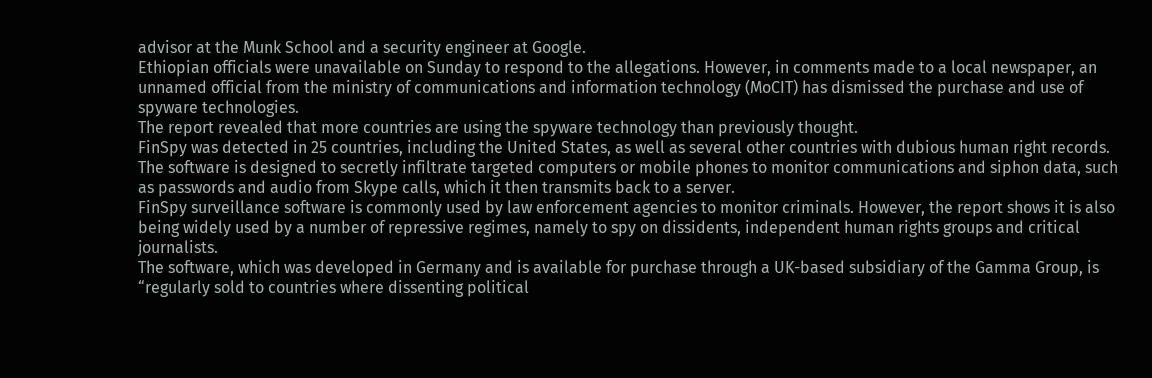advisor at the Munk School and a security engineer at Google.
Ethiopian officials were unavailable on Sunday to respond to the allegations. However, in comments made to a local newspaper, an unnamed official from the ministry of communications and information technology (MoCIT) has dismissed the purchase and use of spyware technologies.
The report revealed that more countries are using the spyware technology than previously thought.
FinSpy was detected in 25 countries, including the United States, as well as several other countries with dubious human right records.
The software is designed to secretly infiltrate targeted computers or mobile phones to monitor communications and siphon data, such as passwords and audio from Skype calls, which it then transmits back to a server.
FinSpy surveillance software is commonly used by law enforcement agencies to monitor criminals. However, the report shows it is also being widely used by a number of repressive regimes, namely to spy on dissidents, independent human rights groups and critical journalists.
The software, which was developed in Germany and is available for purchase through a UK-based subsidiary of the Gamma Group, is “regularly sold to countries where dissenting political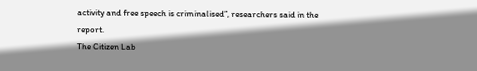activity and free speech is criminalised”, researchers said in the report.
The Citizen Lab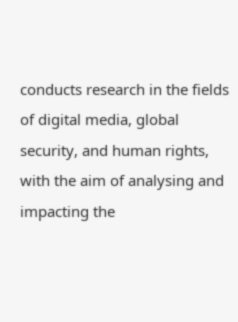conducts research in the fields of digital media, global security, and human rights, with the aim of analysing and impacting the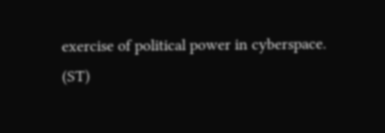exercise of political power in cyberspace.
(ST)